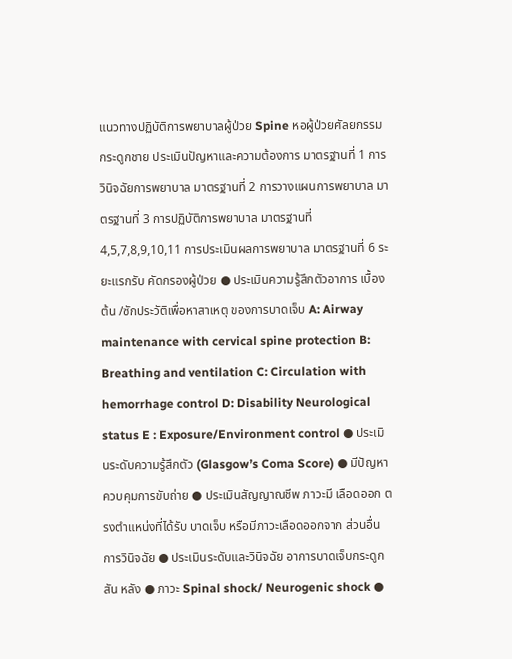แนวทางปฏิบัติการพยาบาลผู้ป่วย Spine หอผู้ป่วยศัลยกรรมกระดูกชาย ประเมินปัญหาและความต้องการ มาตรฐานที่ 1 การวินิจฉัยการพยาบาล มาตรฐานที่ 2 การวางแผนการพยาบาล มาตรฐานที่ 3 การปฏิบัติการพยาบาล มาตรฐานที่ 4,5,7,8,9,10,11 การประเมินผลการพยาบาล มาตรฐานที่ 6 ระยะแรกรับ คัดกรองผู้ป่วย ● ประเมินความรู้สึกตัวอาการ เบื้องต้น /ซักประวัติเพื่อหาสาเหตุ ของการบาดเจ็บ A: Airway maintenance with cervical spine protection B: Breathing and ventilation C: Circulation with hemorrhage control D: Disability Neurological status E : Exposure/Environment control ● ประเมินระดับความรู้สึกตัว (Glasgow’s Coma Score) ● มีปัญหาควบคุมการขับถ่าย ● ประเมินสัญญาณชีพ ภาวะมี เลือดออก ตรงตำแหน่งที่ได้รับ บาดเจ็บ หรือมีภาวะเลือดออกจาก ส่วนอื่น การวินิจฉัย ● ประเมินระดับและวินิจฉัย อาการบาดเจ็บกระดูกสัน หลัง ● ภาวะ Spinal shock/ Neurogenic shock ●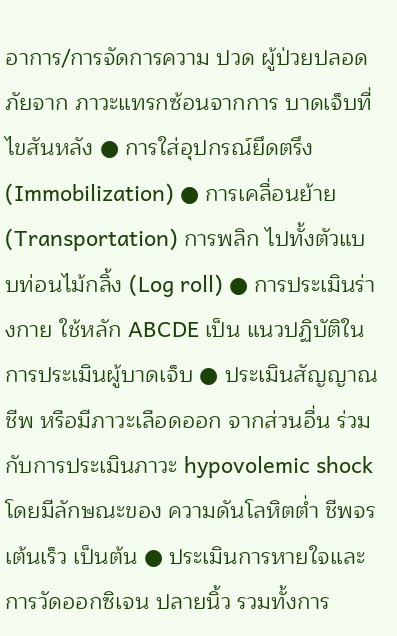อาการ/การจัดการความ ปวด ผู้ป่วยปลอดภัยจาก ภาวะแทรกซ้อนจากการ บาดเจ็บที่ไขสันหลัง ● การใส่อุปกรณ์ยึดตรึง (Immobilization) ● การเคลื่อนย้าย (Transportation) การพลิก ไปทั้งตัวแบบท่อนไม้กลิ้ง (Log roll) ● การประเมินร่างกาย ใช้หลัก ABCDE เป็น แนวปฏิบัติในการประเมินผู้บาดเจ็บ ● ประเมินสัญญาณชีพ หรือมีภาวะเลือดออก จากส่วนอื่น ร่วมกับการประเมินภาวะ hypovolemic shock โดยมีลักษณะของ ความดันโลหิตต่ำ ชีพจรเต้นเร็ว เป็นต้น ● ประเมินการหายใจและการวัดออกซิเจน ปลายนิ้ว รวมทั้งการ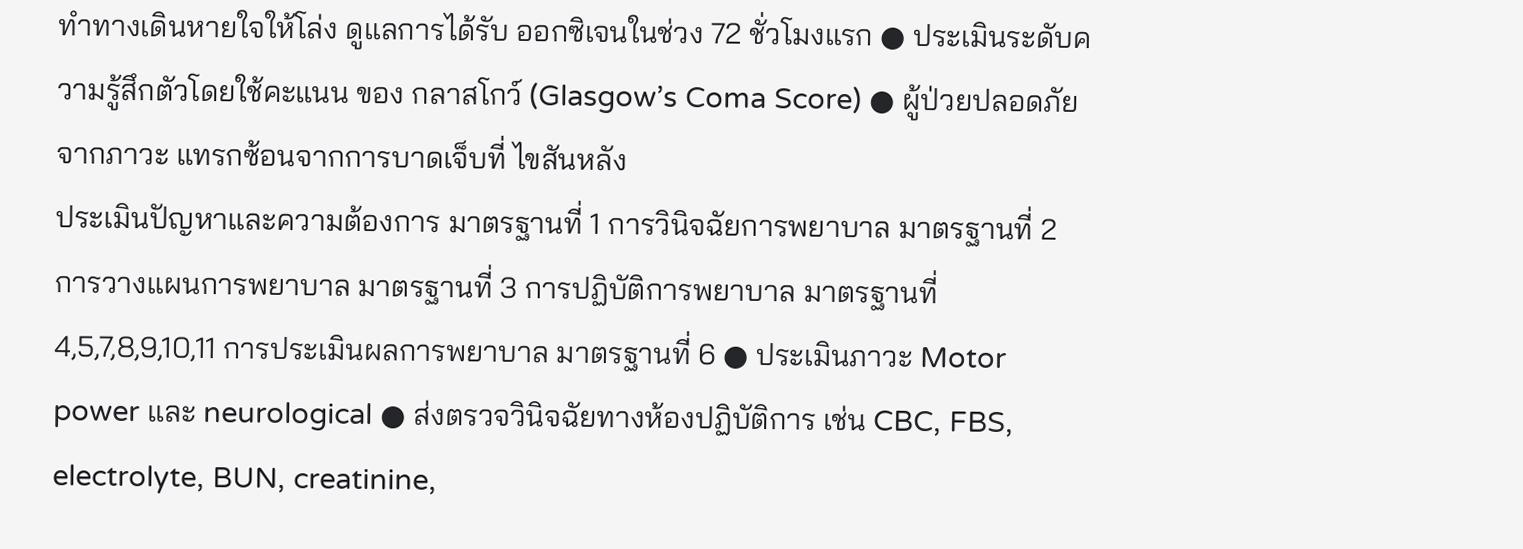ทำทางเดินหายใจให้โล่ง ดูแลการได้รับ ออกซิเจนในช่วง 72 ชั่วโมงแรก ● ประเมินระดับความรู้สึกตัวโดยใช้คะแนน ของ กลาสโกว์ (Glasgow’s Coma Score) ● ผู้ป่วยปลอดภัยจากภาวะ แทรกซ้อนจากการบาดเจ็บที่ ไขสันหลัง
ประเมินปัญหาและความต้องการ มาตรฐานที่ 1 การวินิจฉัยการพยาบาล มาตรฐานที่ 2 การวางแผนการพยาบาล มาตรฐานที่ 3 การปฏิบัติการพยาบาล มาตรฐานที่ 4,5,7,8,9,10,11 การประเมินผลการพยาบาล มาตรฐานที่ 6 ● ประเมินภาวะ Motor power และ neurological ● ส่งตรวจวินิจฉัยทางห้องปฏิบัติการ เช่น CBC, FBS, electrolyte, BUN, creatinine,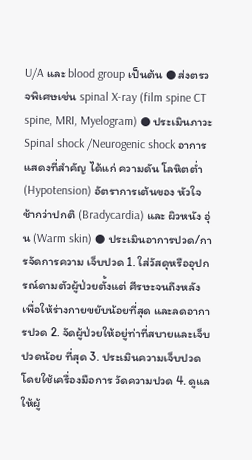U/A และ blood group เป็นต้น ● ส่งตรวจพิเศษเช่น spinal X-ray (film spine CT spine, MRI, Myelogram) ● ประเมินภาวะ Spinal shock /Neurogenic shock อาการแสดงที่สำคัญ ได้แก่ ความดัน โลหิตต่ำ (Hypotension) อัตราการเต้นของ หัวใจช้ากว่าปกติ (Bradycardia) และ ผิวหนัง อุ่น (Warm skin) ● ประเมินอาการปวด/การจัดการความ เจ็บปวด 1. ใส่วัสดุหรืออุปกรณ์ดามตัวผู้ป่วยตั้งแต่ ศีรษะจนถึงหลังเพื่อให้ร่างกายขยับน้อยที่สุด และลดอาการปวด 2. จัดผู้ป่วยให้อยู่ท่าที่สบายและเจ็บปวดน้อย ที่สุด 3. ประเมินความเจ็บปวดโดยใช้เครื่องมือการ วัดความปวด 4. ดูแลให้ผู้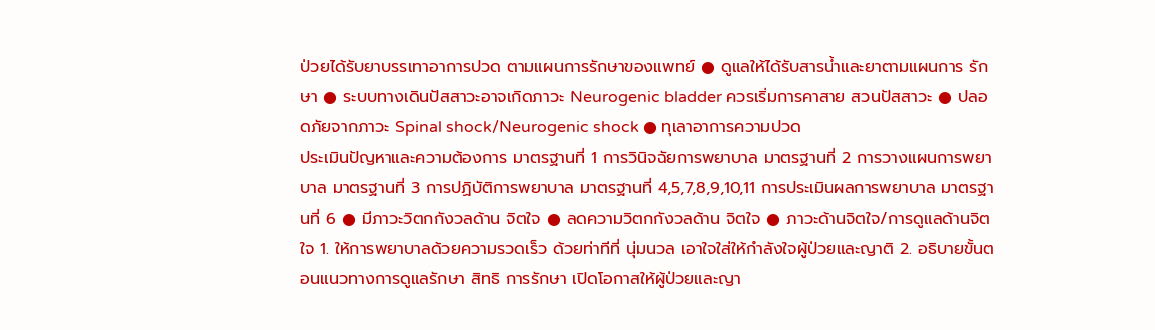ป่วยได้รับยาบรรเทาอาการปวด ตามแผนการรักษาของแพทย์ ● ดูแลให้ได้รับสารน้ำและยาตามแผนการ รักษา ● ระบบทางเดินปัสสาวะอาจเกิดภาวะ Neurogenic bladder ควรเริ่มการคาสาย สวนปัสสาวะ ● ปลอดภัยจากภาวะ Spinal shock/Neurogenic shock ● ทุเลาอาการความปวด
ประเมินปัญหาและความต้องการ มาตรฐานที่ 1 การวินิจฉัยการพยาบาล มาตรฐานที่ 2 การวางแผนการพยาบาล มาตรฐานที่ 3 การปฏิบัติการพยาบาล มาตรฐานที่ 4,5,7,8,9,10,11 การประเมินผลการพยาบาล มาตรฐานที่ 6 ● มีภาวะวิตกกังวลด้าน จิตใจ ● ลดความวิตกกังวลด้าน จิตใจ ● ภาวะด้านจิตใจ/การดูแลด้านจิตใจ 1. ให้การพยาบาลด้วยความรวดเร็ว ด้วยท่าทีที่ นุ่มนวล เอาใจใส่ให้กำลังใจผู้ป่วยและญาติ 2. อธิบายขั้นตอนแนวทางการดูแลรักษา สิทธิ การรักษา เปิดโอกาสให้ผู้ป่วยและญา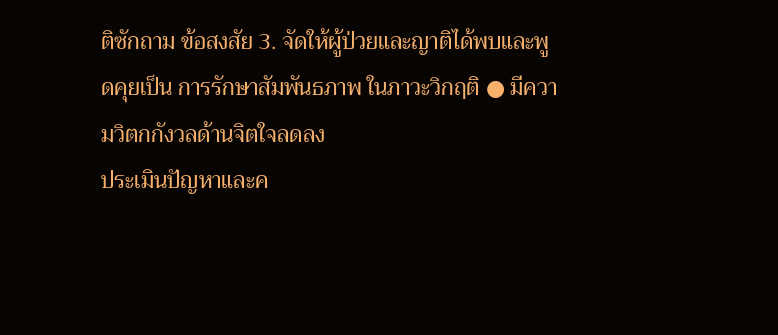ติซักถาม ข้อสงสัย 3. จัดให้ผู้ป่วยและญาติได้พบและพูดคุยเป็น การรักษาสัมพันธภาพ ในภาวะวิกฤติ ● มีความวิตกกังวลด้านจิตใจลดลง
ประเมินปัญหาและค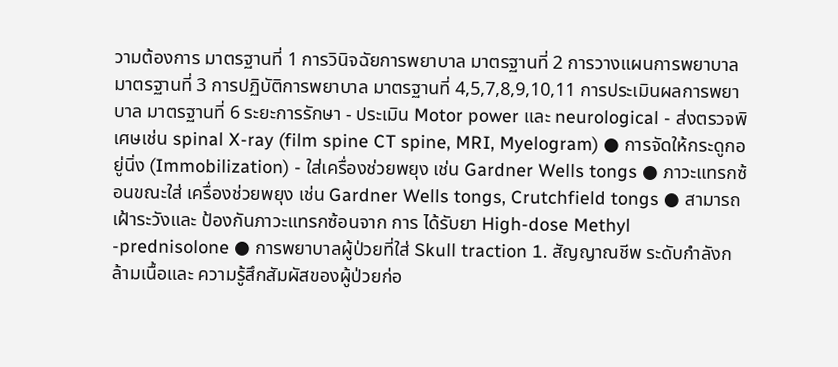วามต้องการ มาตรฐานที่ 1 การวินิจฉัยการพยาบาล มาตรฐานที่ 2 การวางแผนการพยาบาล มาตรฐานที่ 3 การปฏิบัติการพยาบาล มาตรฐานที่ 4,5,7,8,9,10,11 การประเมินผลการพยาบาล มาตรฐานที่ 6 ระยะการรักษา - ประเมิน Motor power และ neurological - ส่งตรวจพิเศษเช่น spinal X-ray (film spine CT spine, MRI, Myelogram) ● การจัดให้กระดูกอยู่นิ่ง (Immobilization) - ใส่เครื่องช่วยพยุง เช่น Gardner Wells tongs ● ภาวะแทรกซ้อนขณะใส่ เครื่องช่วยพยุง เช่น Gardner Wells tongs, Crutchfield tongs ● สามารถเฝ้าระวังและ ป้องกันภาวะแทรกซ้อนจาก การ ได้รับยา High-dose Methyl -prednisolone ● การพยาบาลผู้ป่วยที่ใส่ Skull traction 1. สัญญาณชีพ ระดับกำลังกล้ามเนื้อและ ความรู้สึกสัมผัสของผู้ป่วยก่อ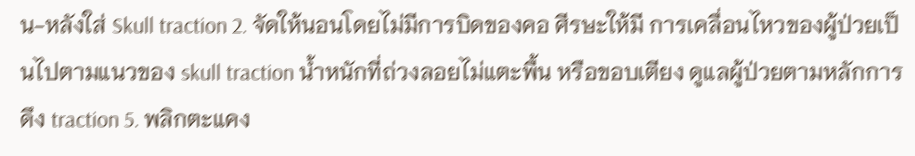น-หลังใส่ Skull traction 2. จัดให้นอนโดยไม่มีการบิดของคอ ศีรษะให้มี การเคลื่อนไหวของผู้ป่วยเป็นไปตามแนวของ skull traction น้ำหนักที่ถ่วงลอยไม่แตะพื้น หรือขอบเตียง ดูแลผู้ป่วยตามหลักการดึง traction 5. พลิกตะแคง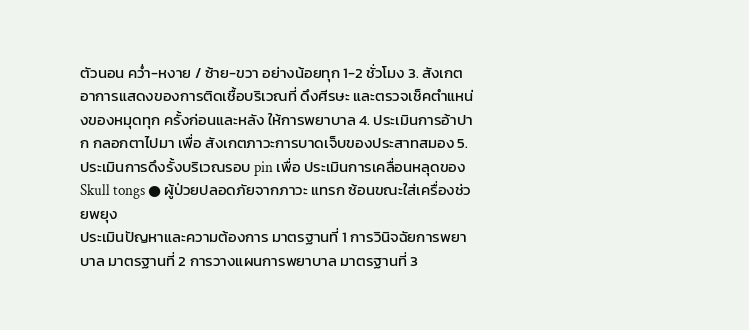ตัวนอน คว่ำ-หงาย / ซ้าย-ขวา อย่างน้อยทุก 1-2 ชั่วโมง 3. สังเกตอาการแสดงของการติดเชื้อบริเวณที่ ดึงศีรษะ และตรวจเช็คตำแหน่งของหมุดทุก ครั้งก่อนและหลัง ให้การพยาบาล 4. ประเมินการอ้าปาก กลอกตาไปมา เพื่อ สังเกตภาวะการบาดเจ็บของประสาทสมอง 5. ประเมินการดึงรั้งบริเวณรอบ pin เพื่อ ประเมินการเคลื่อนหลุดของ Skull tongs ● ผู้ป่วยปลอดภัยจากภาวะ แทรก ซ้อนขณะใส่เครื่องช่วยพยุง
ประเมินปัญหาและความต้องการ มาตรฐานที่ 1 การวินิจฉัยการพยาบาล มาตรฐานที่ 2 การวางแผนการพยาบาล มาตรฐานที่ 3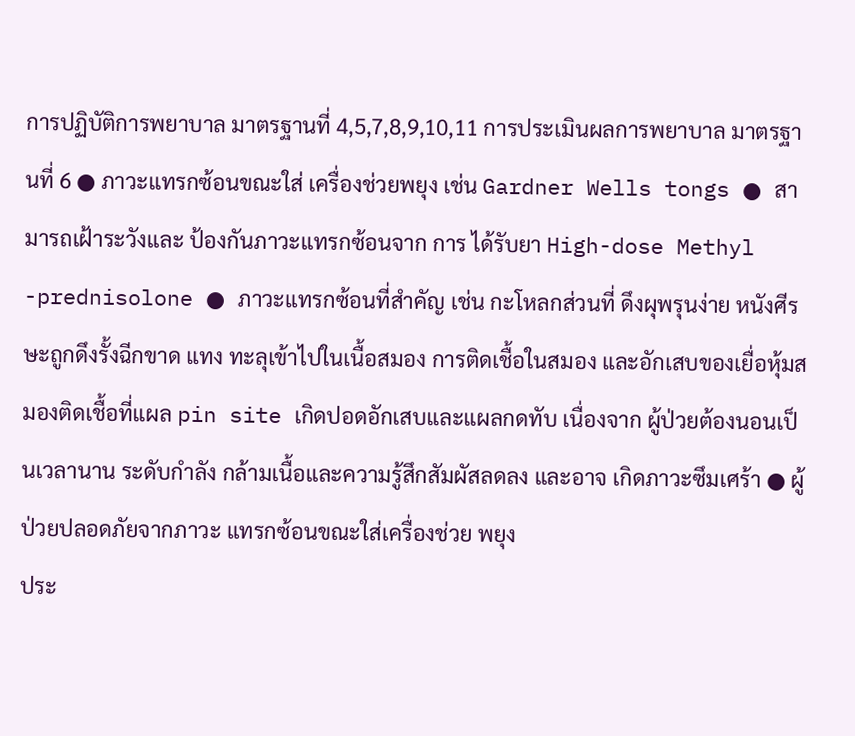การปฏิบัติการพยาบาล มาตรฐานที่ 4,5,7,8,9,10,11 การประเมินผลการพยาบาล มาตรฐานที่ 6 ● ภาวะแทรกซ้อนขณะใส่ เครื่องช่วยพยุง เช่น Gardner Wells tongs ● สามารถเฝ้าระวังและ ป้องกันภาวะแทรกซ้อนจาก การ ได้รับยา High-dose Methyl -prednisolone ● ภาวะแทรกซ้อนที่สำคัญ เช่น กะโหลกส่วนที่ ดึงผุพรุนง่าย หนังศีรษะถูกดึงรั้งฉีกขาด แทง ทะลุเข้าไปในเนื้อสมอง การติดเชื้อในสมอง และอักเสบของเยื่อหุ้มสมองติดเชื้อที่แผล pin site เกิดปอดอักเสบและแผลกดทับ เนื่องจาก ผู้ป่วยต้องนอนเป็นเวลานาน ระดับกำลัง กล้ามเนื้อและความรู้สึกสัมผัสลดลง และอาจ เกิดภาวะซึมเศร้า ● ผู้ป่วยปลอดภัยจากภาวะ แทรกซ้อนขณะใส่เครื่องช่วย พยุง
ประ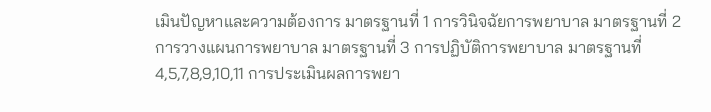เมินปัญหาและความต้องการ มาตรฐานที่ 1 การวินิจฉัยการพยาบาล มาตรฐานที่ 2 การวางแผนการพยาบาล มาตรฐานที่ 3 การปฏิบัติการพยาบาล มาตรฐานที่ 4,5,7,8,9,10,11 การประเมินผลการพยา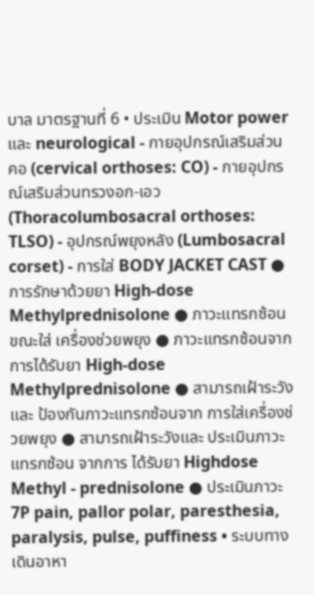บาล มาตรฐานที่ 6 • ประเมิน Motor power และ neurological - กายอุปกรณ์เสริมส่วนคอ (cervical orthoses: CO) - กายอุปกรณ์เสริมส่วนทรวงอก-เอว (Thoracolumbosacral orthoses: TLSO) - อุปกรณ์พยุงหลัง (Lumbosacral corset) - การใส่ BODY JACKET CAST ● การรักษาด้วยยา High-dose Methylprednisolone ● ภาวะแทรกซ้อนขณะใส่ เครื่องช่วยพยุง ● ภาวะแทรกซ้อนจาก การได้รับยา High-dose Methylprednisolone ● สามารถเฝ้าระวังและ ป้องกันภาวะแทรกซ้อนจาก การใส่เครื่องช่วยพยุง ● สามารถเฝ้าระวังและ ประเมินภาวะแทรกซ้อน จากการ ได้รับยา Highdose Methyl - prednisolone ● ประเมินภาวะ 7P pain, pallor polar, paresthesia, paralysis, pulse, puffiness • ระบบทางเดินอาหา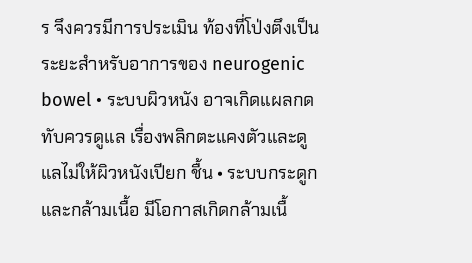ร จึงควรมีการประเมิน ท้องที่โป่งตึงเป็นระยะสำหรับอาการของ neurogenic bowel • ระบบผิวหนัง อาจเกิดแผลกดทับควรดูแล เรื่องพลิกตะแคงตัวและดูแลไม่ให้ผิวหนังเปียก ชื้น • ระบบกระดูกและกล้ามเนื้อ มีโอกาสเกิดกล้ามเนื้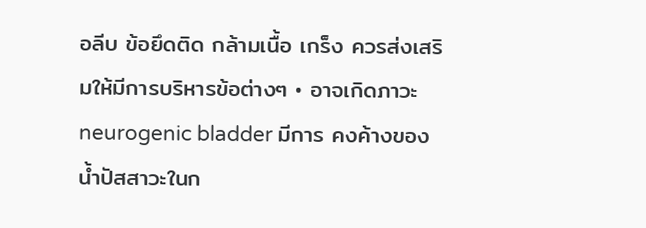อลีบ ข้อยึดติด กล้ามเนื้อ เกร็ง ควรส่งเสริมให้มีการบริหารข้อต่างๆ • อาจเกิดภาวะ neurogenic bladder มีการ คงค้างของน้ำปัสสาวะในก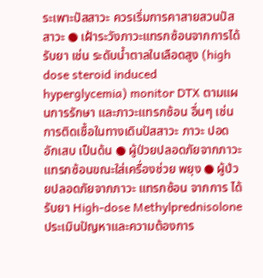ระเพาะปัสสาวะ ควรเริ่มการคาสายสวนปัสสาวะ ● เฝ้าระวังภาวะแทรกซ้อนจากการได้รับยา เช่น ระดับน้ำตาลในเลือดสูง (high dose steroid induced hyperglycemia) monitor DTX ตามแผนการรักษา และภาวะแทรกซ้อน อื่นๆ เช่น การติดเชื้อในทางเดินปัสสาวะ ภาวะ ปอดอักเสบ เป็นด้น ● ผู้ป่วยปลอดภัยจากภาวะ แทรกซ้อนขณะใส่เครื่องช่วย พยุง ● ผู้ป่วยปลอดภัยจากภาวะ แทรกซ้อน จากการ ได้รับยา High-dose Methylprednisolone
ประเมินปัญหาและความต้องการ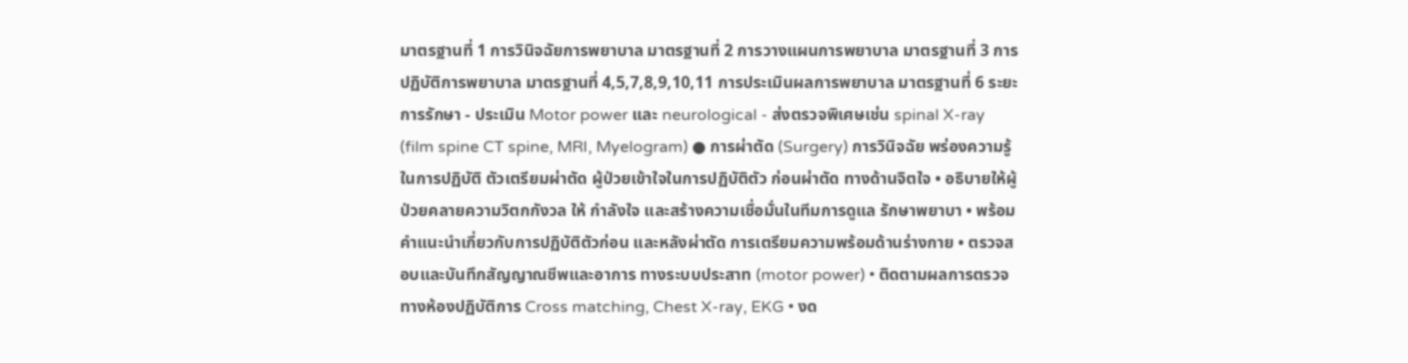มาตรฐานที่ 1 การวินิจฉัยการพยาบาล มาตรฐานที่ 2 การวางแผนการพยาบาล มาตรฐานที่ 3 การปฏิบัติการพยาบาล มาตรฐานที่ 4,5,7,8,9,10,11 การประเมินผลการพยาบาล มาตรฐานที่ 6 ระยะการรักษา - ประเมิน Motor power และ neurological - ส่งตรวจพิเศษเช่น spinal X-ray (film spine CT spine, MRI, Myelogram) ● การผ่าตัด (Surgery) การวินิจฉัย พร่องความรู้ในการปฏิบัติ ตัวเตรียมผ่าตัด ผู้ป่วยเข้าใจในการปฏิบัติตัว ก่อนผ่าตัด ทางด้านจิตใจ • อธิบายให้ผู้ป่วยคลายความวิตกกังวล ให้ กำลังใจ และสร้างความเชื่อมั่นในทีมการดูแล รักษาพยาบา • พร้อมคำแนะนำเกี่ยวกับการปฏิบัติตัวก่อน และหลังผ่าตัด การเตรียมความพร้อมด้านร่างกาย • ตรวจสอบและบันทึกสัญญาณชีพและอาการ ทางระบบประสาท (motor power) • ติดตามผลการตรวจทางห้องปฏิบัติการ Cross matching, Chest X-ray, EKG • งด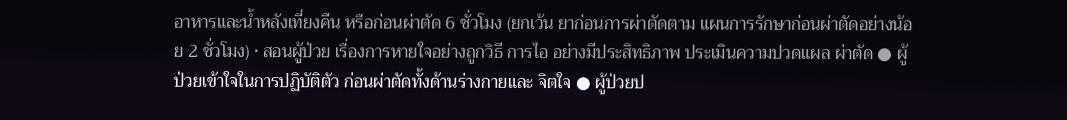อาหารและน้ำหลังเที่ยงคืน หรือก่อนผ่าตัด 6 ชั่วโมง (ยกเว้น ยาก่อนการผ่าตัดตาม แผนการรักษาก่อนผ่าตัดอย่างน้อย 2 ชั่วโมง) • สอนผู้ป่วย เรื่องการหายใจอย่างถูกวิธี การไอ อย่างมีประสิทธิภาพ ประเมินความปวดแผล ผ่าตัด ● ผู้ป่วยเข้าใจในการปฏิบัติตัว ก่อนผ่าตัดทั้งด้านร่างกายและ จิตใจ ● ผู้ป่วยป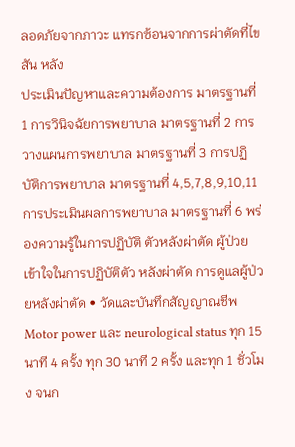ลอดภัยจากภาวะ แทรกซ้อนจากการผ่าตัดที่ไขสัน หลัง
ประเมินปัญหาและความต้องการ มาตรฐานที่ 1 การวินิจฉัยการพยาบาล มาตรฐานที่ 2 การวางแผนการพยาบาล มาตรฐานที่ 3 การปฏิบัติการพยาบาล มาตรฐานที่ 4,5,7,8,9,10,11 การประเมินผลการพยาบาล มาตรฐานที่ 6 พร่องความรู้ในการปฏิบัติ ตัวหลังผ่าตัด ผู้ป่วยเข้าใจในการปฏิบัติตัว หลังผ่าตัด การดูแลผู้ป่วยหลังผ่าตัด • วัดและบันทึกสัญญาณชีพ Motor power และ neurological status ทุก 15 นาที 4 ครั้ง ทุก 30 นาที 2 ครั้ง และทุก 1 ชั่วโมง จนก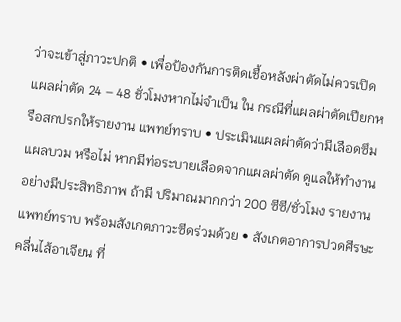ว่าจะเข้าสู่ภาวะปกติ • เพื่อป้องกันการติดเชื้อหลังผ่าตัดไม่ควรเปิด แผลผ่าตัด 24 – 48 ชั่วโมงหากไม่จำเป็น ใน กรณีที่แผลผ่าตัดเปียกหรือสกปรกให้รายงาน แพทย์ทราบ • ประเมินแผลผ่าตัดว่ามีเลือดซึม แผลบวม หรือไม่ หากมีท่อระบายเลือดจากแผลผ่าตัด ดูแลให้ทำงานอย่างมีประสิทธิภาพ ถ้ามี ปริมาณมากกว่า 200 ซีซี/ชั่วโมง รายงาน แพทย์ทราบ พร้อมสังเกตภาวะซีดร่วมด้วย • สังเกตอาการปวดศีรษะ คลื่นไส้อาเจียน ที่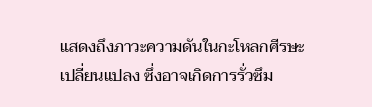แสดงถึงภาวะความดันในกะโหลกศีรษะ เปลี่ยนแปลง ซึ่งอาจเกิดการรั่วซึม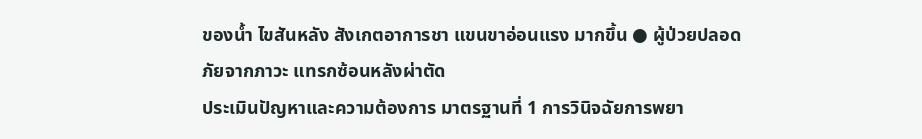ของน้ำ ไขสันหลัง สังเกตอาการชา แขนขาอ่อนแรง มากขึ้น ● ผู้ป่วยปลอดภัยจากภาวะ แทรกซ้อนหลังผ่าตัด
ประเมินปัญหาและความต้องการ มาตรฐานที่ 1 การวินิจฉัยการพยา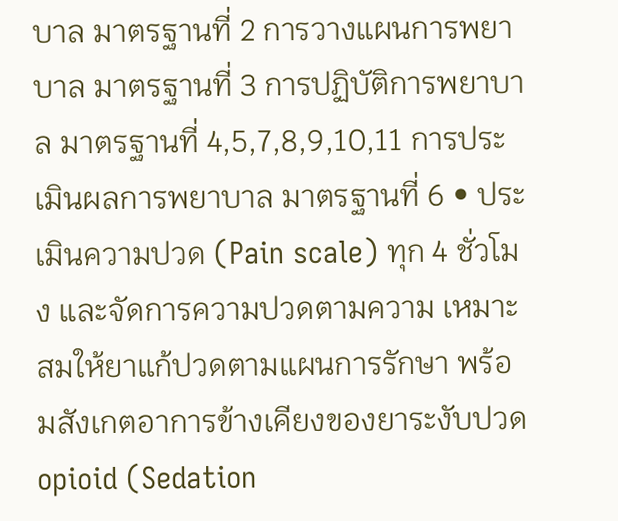บาล มาตรฐานที่ 2 การวางแผนการพยาบาล มาตรฐานที่ 3 การปฏิบัติการพยาบาล มาตรฐานที่ 4,5,7,8,9,10,11 การประเมินผลการพยาบาล มาตรฐานที่ 6 • ประเมินความปวด (Pain scale) ทุก 4 ชั่วโมง และจัดการความปวดตามความ เหมาะสมให้ยาแก้ปวดตามแผนการรักษา พร้อมสังเกตอาการข้างเคียงของยาระงับปวด opioid (Sedation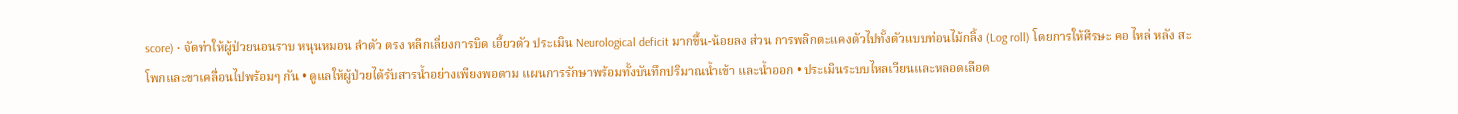score) • จัดท่าให้ผู้ป่วยนอนราบ หนุนหมอน ลำตัว ตรง หลีกเลี่ยงการบิด เอี้ยวตัว ประเมิน Neurological deficit มากขึ้น-น้อยลง ส่วน การพลิกตะแคงตัวไปทั้งตัวแบบท่อนไม้กลิ้ง (Log roll) โดยการให้ศีรษะ คอ ไหล่ หลัง สะโพกและขาเคลื่อนไปพร้อมๆ กัน • ดูแลให้ผู้ป่วยได้รับสารน้ำอย่างเพียงพอตาม แผนการรักษาพร้อมทั้งบันทึกปริมาณน้ำเข้า และน้ำออก • ประเมินระบบไหลเวียนและหลอดเลือด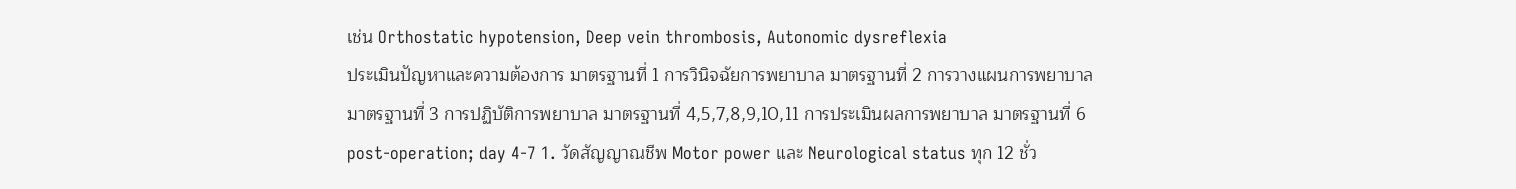เช่น Orthostatic hypotension, Deep vein thrombosis, Autonomic dysreflexia
ประเมินปัญหาและความต้องการ มาตรฐานที่ 1 การวินิจฉัยการพยาบาล มาตรฐานที่ 2 การวางแผนการพยาบาล มาตรฐานที่ 3 การปฏิบัติการพยาบาล มาตรฐานที่ 4,5,7,8,9,10,11 การประเมินผลการพยาบาล มาตรฐานที่ 6 post-operation; day 4-7 1. วัดสัญญาณชีพ Motor power และ Neurological status ทุก 12 ชั่ว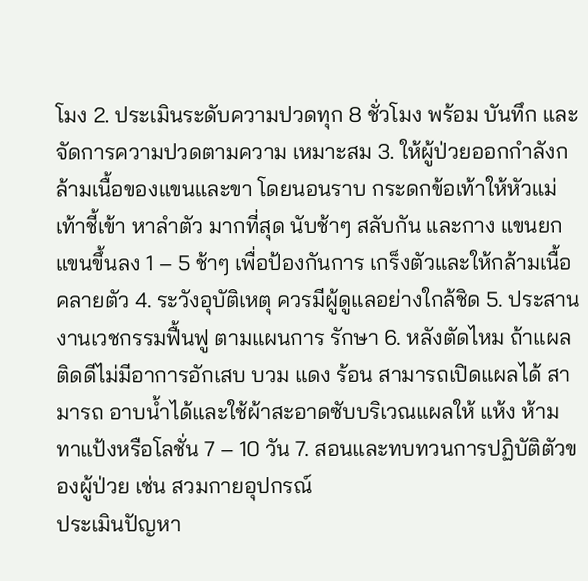โมง 2. ประเมินระดับความปวดทุก 8 ชั่วโมง พร้อม บันทึก และจัดการความปวดตามความ เหมาะสม 3. ให้ผู้ป่วยออกกำลังกล้ามเนื้อของแขนและขา โดยนอนราบ กระดกข้อเท้าให้หัวแม่เท้าชี้เข้า หาลำตัว มากที่สุด นับช้าๆ สลับกัน และกาง แขนยกแขนขึ้นลง 1 – 5 ช้าๆ เพื่อป้องกันการ เกร็งตัวและให้กล้ามเนื้อคลายตัว 4. ระวังอุบัติเหตุ ควรมีผู้ดูแลอย่างใกล้ชิด 5. ประสานงานเวชกรรมฟื้นฟู ตามแผนการ รักษา 6. หลังตัดไหม ถ้าแผลติดดีไม่มีอาการอักเสบ บวม แดง ร้อน สามารถเปิดแผลได้ สามารถ อาบน้ำได้และใช้ผ้าสะอาดซับบริเวณแผลให้ แห้ง ห้ามทาแป้งหรือโลชั่น 7 – 10 วัน 7. สอนและทบทวนการปฏิบัติตัวของผู้ป่วย เช่น สวมกายอุปกรณ์
ประเมินปัญหา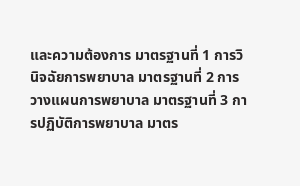และความต้องการ มาตรฐานที่ 1 การวินิจฉัยการพยาบาล มาตรฐานที่ 2 การวางแผนการพยาบาล มาตรฐานที่ 3 การปฏิบัติการพยาบาล มาตร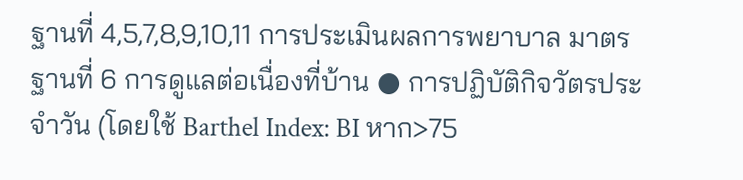ฐานที่ 4,5,7,8,9,10,11 การประเมินผลการพยาบาล มาตรฐานที่ 6 การดูแลต่อเนื่องที่บ้าน ● การปฏิบัติกิจวัตรประจำวัน (โดยใช้ Barthel Index: BI หาก>75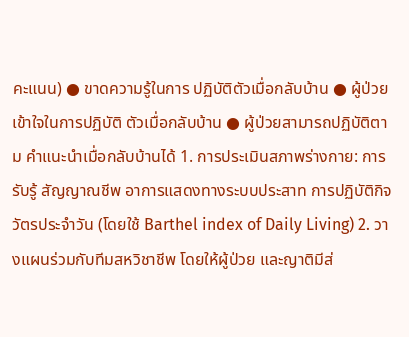คะแนน) ● ขาดความรู้ในการ ปฏิบัติตัวเมื่อกลับบ้าน ● ผู้ป่วยเข้าใจในการปฏิบัติ ตัวเมื่อกลับบ้าน ● ผู้ป่วยสามารถปฏิบัติตาม คำแนะนำเมื่อกลับบ้านได้ 1. การประเมินสภาพร่างกาย: การรับรู้ สัญญาณชีพ อาการแสดงทางระบบประสาท การปฏิบัติกิจวัตรประจำวัน (โดยใช้ Barthel index of Daily Living) 2. วางแผนร่วมกับทีมสหวิชาชีพ โดยให้ผู้ป่วย และญาติมีส่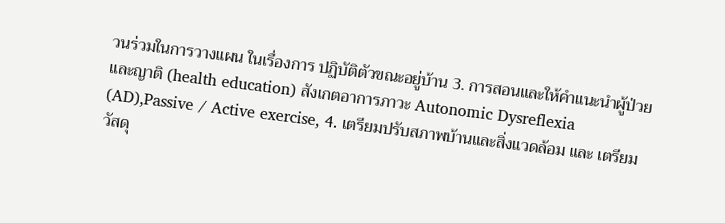วนร่วมในการวางแผน ในเรื่องการ ปฏิบัติตัวขณะอยู่บ้าน 3. การสอนและให้คำแนะนำผู้ป่วยและญาติ (health education) สังเกตอาการภาวะ Autonomic Dysreflexia (AD),Passive / Active exercise, 4. เตรียมปรับสภาพบ้านและสิ่งแวดล้อม และ เตรียมวัสดุ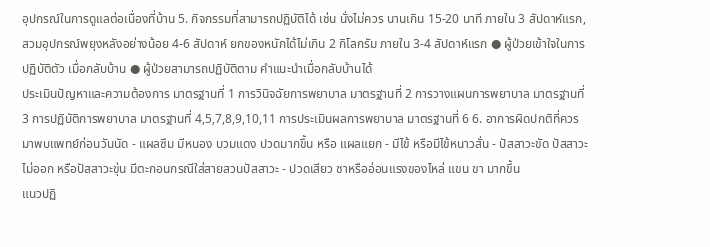อุปกรณ์ในการดูแลต่อเนื่องที่บ้าน 5. กิจกรรมที่สามารถปฏิบัติได้ เช่น นั่งไม่ควร นานเกิน 15-20 นาที ภายใน 3 สัปดาห์แรก, สวมอุปกรณ์พยุงหลังอย่างน้อย 4-6 สัปดาห์ ยกของหนักได้ไม่เกิน 2 กิโลกรัม ภายใน 3-4 สัปดาห์แรก ● ผู้ป่วยเข้าใจในการปฏิบัติตัว เมื่อกลับบ้าน ● ผู้ป่วยสามารถปฏิบัติตาม คำแนะนำเมื่อกลับบ้านได้
ประเมินปัญหาและความต้องการ มาตรฐานที่ 1 การวินิจฉัยการพยาบาล มาตรฐานที่ 2 การวางแผนการพยาบาล มาตรฐานที่ 3 การปฏิบัติการพยาบาล มาตรฐานที่ 4,5,7,8,9,10,11 การประเมินผลการพยาบาล มาตรฐานที่ 6 6. อาการผิดปกติที่ควรมาพบแพทย์ก่อนวันนัด - แผลซึม มีหนอง บวมแดง ปวดมากขึ้น หรือ แผลแยก - มีไข้ หรือมีไข้หนาวสั่น - ปัสสาวะขัด ปัสสาวะไม่ออก หรือปัสสาวะขุ่น มีตะกอนกรณีใส่สายสวนปัสสาวะ - ปวดเสียว ชาหรืออ่อนแรงของไหล่ แขน ขา มากขึ้น
แนวปฏิ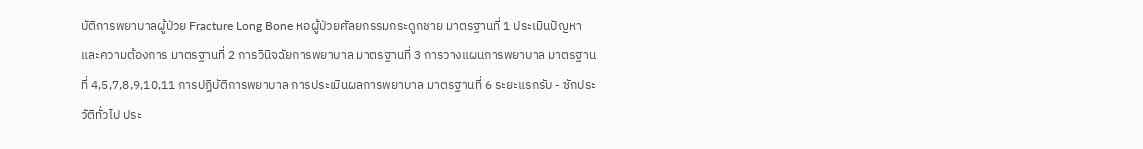บัติการพยาบาลผู้ป่วย Fracture Long Bone หอผู้ป่วยศัลยกรรมกระดูกชาย มาตรฐานที่ 1 ประเมินปัญหาและความต้องการ มาตรฐานที่ 2 การวินิจฉัยการพยาบาล มาตรฐานที่ 3 การวางแผนการพยาบาล มาตรฐานที่ 4,5,7,8,9,10,11 การปฏิบัติการพยาบาล การประเมินผลการพยาบาล มาตรฐานที่ 6 ระยะแรกรับ - ซักประวัติทั่วไป ประ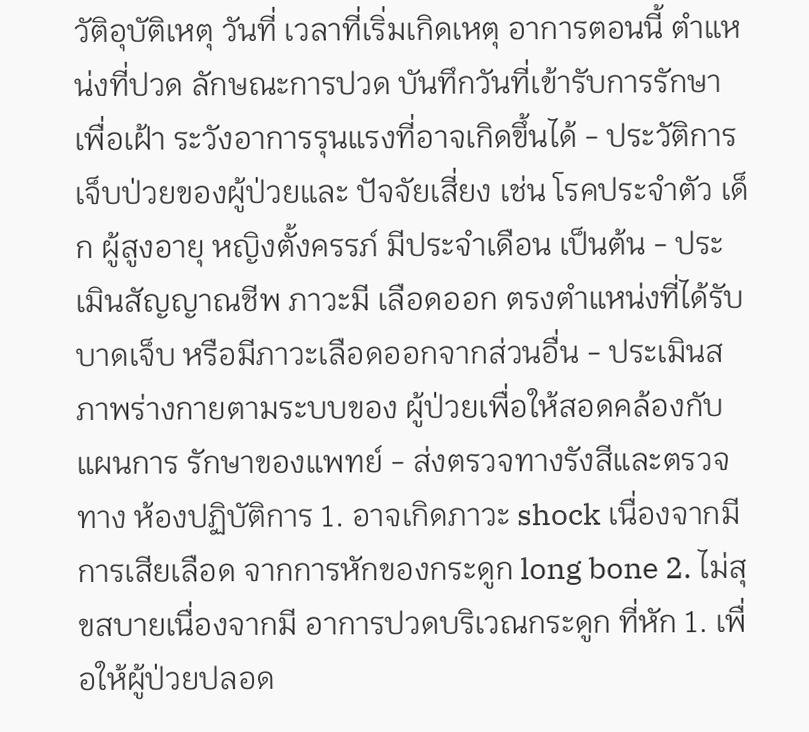วัติอุบัติเหตุ วันที่ เวลาที่เริ่มเกิดเหตุ อาการตอนนี้ ตำแหน่งที่ปวด ลักษณะการปวด บันทึกวันที่เข้ารับการรักษาเพื่อเฝ้า ระวังอาการรุนแรงที่อาจเกิดขึ้นได้ - ประวัติการเจ็บป่วยของผู้ป่วยและ ปัจจัยเสี่ยง เช่น โรคประจำตัว เด็ก ผู้สูงอายุ หญิงตั้งครรภ์ มีประจำเดือน เป็นต้น - ประเมินสัญญาณชีพ ภาวะมี เลือดออก ตรงตำแหน่งที่ได้รับบาดเจ็บ หรือมีภาวะเลือดออกจากส่วนอื่น - ประเมินสภาพร่างกายตามระบบของ ผู้ป่วยเพื่อให้สอดคล้องกับแผนการ รักษาของแพทย์ - ส่งตรวจทางรังสีและตรวจทาง ห้องปฏิบัติการ 1. อาจเกิดภาวะ shock เนื่องจากมีการเสียเลือด จากการหักของกระดูก long bone 2. ไม่สุขสบายเนื่องจากมี อาการปวดบริเวณกระดูก ที่หัก 1. เพื่อให้ผู้ป่วยปลอด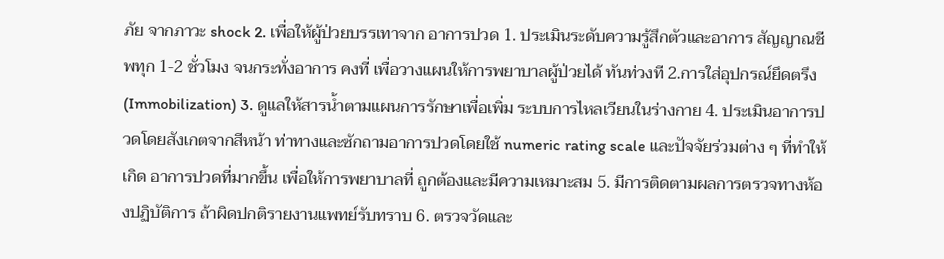ภัย จากภาวะ shock 2. เพื่อให้ผู้ป่วยบรรเทาจาก อาการปวด 1. ประเมินระดับความรู้สึกตัวและอาการ สัญญาณชีพทุก 1-2 ชั่วโมง จนกระทั่งอาการ คงที่ เพื่อวางแผนให้การพยาบาลผู้ป่วยได้ ทันท่วงที 2.การใส่อุปกรณ์ยึดตรึง (Immobilization) 3. ดูแลให้สารน้ำตามแผนการรักษาเพื่อเพิ่ม ระบบการไหลเวียนในร่างกาย 4. ประเมินอาการปวดโดยสังเกตจากสีหน้า ท่าทางและซักถามอาการปวดโดยใช้ numeric rating scale และปัจจัยร่วมต่าง ๆ ที่ทำให้เกิด อาการปวดที่มากขึ้น เพื่อให้การพยาบาลที่ ถูกต้องและมีความเหมาะสม 5. มีการติดตามผลการตรวจทางห้องปฏิบัติการ ถ้าผิดปกติรายงานแพทย์รับทราบ 6. ตรวจวัดและ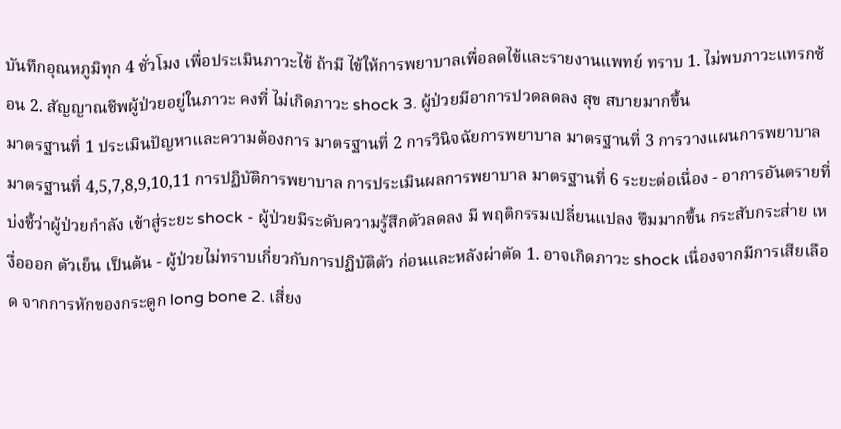บันทึกอุณหภูมิทุก 4 ชั่วโมง เพื่อประเมินภาวะไข้ ถ้ามี ไข้ให้การพยาบาลเพื่อลดไข้และรายงานแพทย์ ทราบ 1. ไม่พบภาวะแทรกซ้อน 2. สัญญาณชีพผู้ป่วยอยู่ในภาวะ คงที่ ไม่เกิดภาวะ shock 3. ผู้ป่วยมีอาการปวดลดลง สุข สบายมากขึ้น
มาตรฐานที่ 1 ประเมินปัญหาและความต้องการ มาตรฐานที่ 2 การวินิจฉัยการพยาบาล มาตรฐานที่ 3 การวางแผนการพยาบาล มาตรฐานที่ 4,5,7,8,9,10,11 การปฏิบัติการพยาบาล การประเมินผลการพยาบาล มาตรฐานที่ 6 ระยะต่อเนื่อง - อาการอันตรายที่บ่งชี้ว่าผู้ป่วยกำลัง เข้าสู่ระยะ shock - ผู้ป่วยมีระดับความรู้สึกตัวลดลง มี พฤติกรรมเปลี่ยนแปลง ซึมมากขึ้น กระสับกระส่าย เหงื่อออก ตัวเย็น เป็นต้น - ผู้ป่วยไม่ทราบเกี่ยวกับการปฏิบัติตัว ก่อนและหลังผ่าตัด 1. อาจเกิดภาวะ shock เนื่องจากมีการเสียเลือด จากการหักของกระดูก long bone 2. เสี่ยง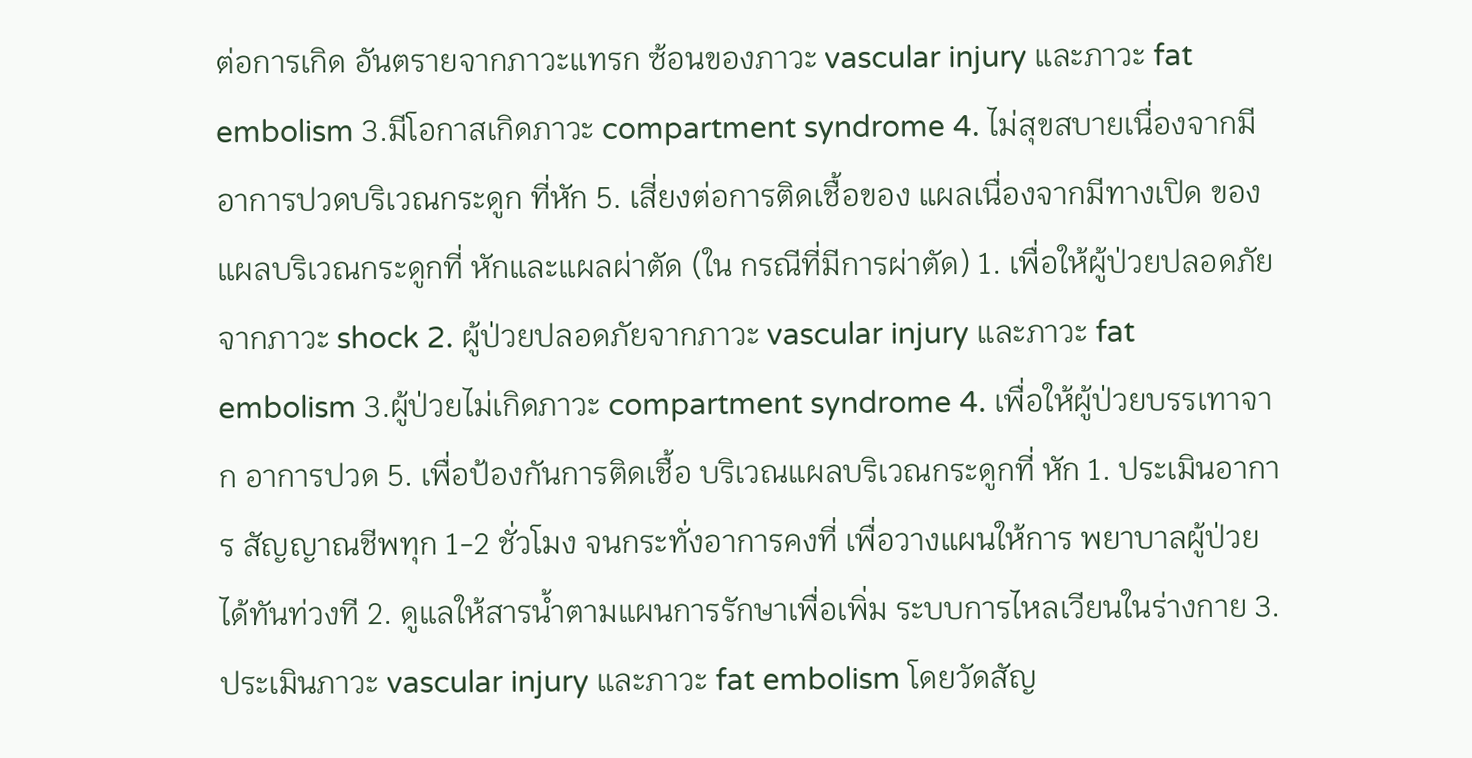ต่อการเกิด อันตรายจากภาวะแทรก ซ้อนของภาวะ vascular injury และภาวะ fat embolism 3.มีโอกาสเกิดภาวะ compartment syndrome 4. ไม่สุขสบายเนื่องจากมี อาการปวดบริเวณกระดูก ที่หัก 5. เสี่ยงต่อการติดเชื้อของ แผลเนื่องจากมีทางเปิด ของแผลบริเวณกระดูกที่ หักและแผลผ่าตัด (ใน กรณีที่มีการผ่าตัด) 1. เพื่อให้ผู้ป่วยปลอดภัย จากภาวะ shock 2. ผู้ป่วยปลอดภัยจากภาวะ vascular injury และภาวะ fat embolism 3.ผู้ป่วยไม่เกิดภาวะ compartment syndrome 4. เพื่อให้ผู้ป่วยบรรเทาจาก อาการปวด 5. เพื่อป้องกันการติดเชื้อ บริเวณแผลบริเวณกระดูกที่ หัก 1. ประเมินอาการ สัญญาณชีพทุก 1-2 ชั่วโมง จนกระทั่งอาการคงที่ เพื่อวางแผนให้การ พยาบาลผู้ป่วยได้ทันท่วงที 2. ดูแลให้สารน้ำตามแผนการรักษาเพื่อเพิ่ม ระบบการไหลเวียนในร่างกาย 3. ประเมินภาวะ vascular injury และภาวะ fat embolism โดยวัดสัญ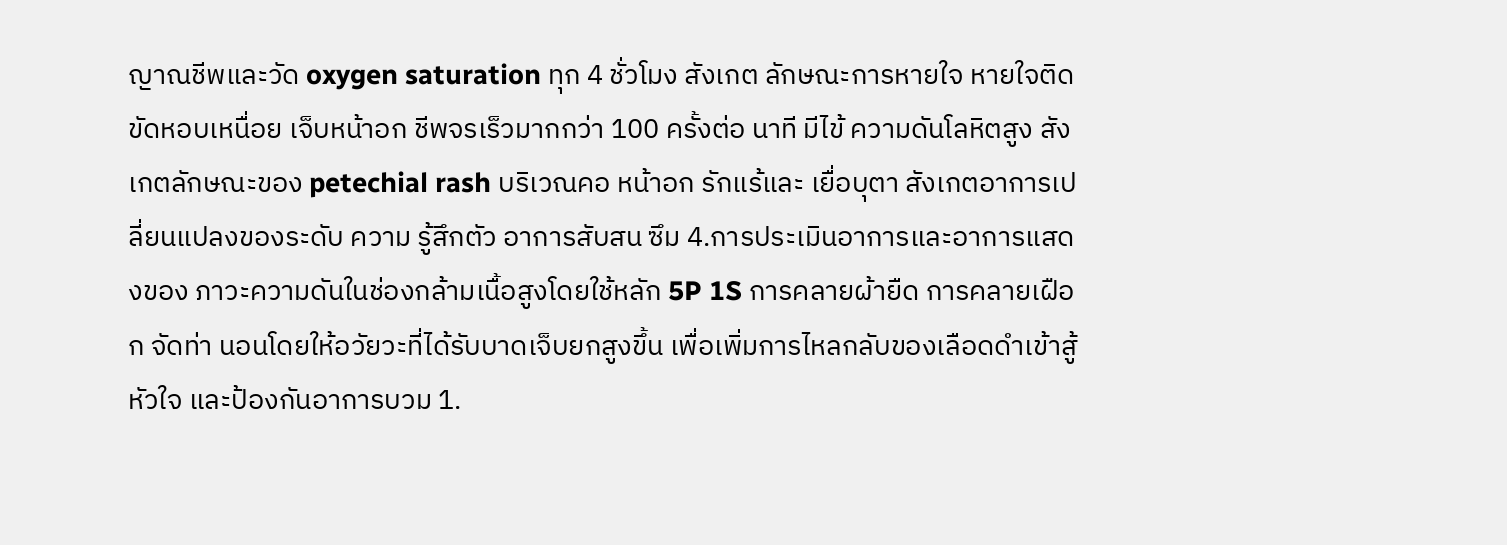ญาณชีพและวัด oxygen saturation ทุก 4 ชั่วโมง สังเกต ลักษณะการหายใจ หายใจติดขัดหอบเหนื่อย เจ็บหน้าอก ชีพจรเร็วมากกว่า 100 ครั้งต่อ นาที มีไข้ ความดันโลหิตสูง สังเกตลักษณะของ petechial rash บริเวณคอ หน้าอก รักแร้และ เยื่อบุตา สังเกตอาการเปลี่ยนแปลงของระดับ ความ รู้สึกตัว อาการสับสน ซึม 4.การประเมินอาการและอาการแสดงของ ภาวะความดันในช่องกล้ามเนื้อสูงโดยใช้หลัก 5P 1S การคลายผ้ายืด การคลายเฝือก จัดท่า นอนโดยให้อวัยวะที่ได้รับบาดเจ็บยกสูงขึ้น เพื่อเพิ่มการไหลกลับของเลือดดำเข้าสู้หัวใจ และป้องกันอาการบวม 1.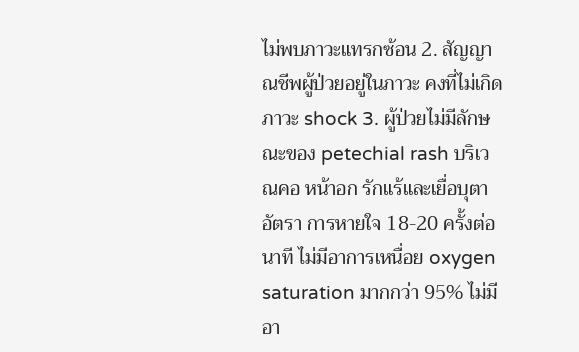ไม่พบภาวะแทรกซ้อน 2. สัญญาณชีพผู้ป่วยอยู่ในภาวะ คงที่ไม่เกิดภาวะ shock 3. ผู้ป่วยไม่มีลักษณะของ petechial rash บริเวณคอ หน้าอก รักแร้และเยื่อบุตา อัตรา การหายใจ 18-20 ครั้งต่อนาที ไม่มีอาการเหนื่อย oxygen saturation มากกว่า 95% ไม่มี อา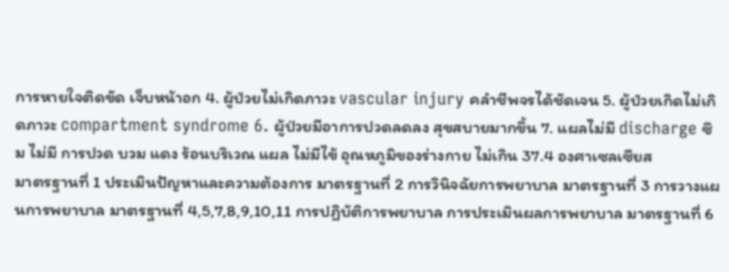การหายใจติดขัด เจ็บหน้าอก 4. ผู้ป่วยไม่เกิดภาวะ vascular injury คลำชีพจรได้ชัดเจน 5. ผู้ป่วยเกิดไม่เกิดภาวะ compartment syndrome 6. ผู้ป่วยมีอาการปวดลดลง สุขสบายมากขึ้น 7. แผลไม่มี discharge ซึม ไม่มี การปวด บวม แดง ร้อนบริเวณ แผล ไม่มีไข้ อุณหภูมิของร่างกาย ไม่เกิน 37.4 องศาเซลเซียส
มาตรฐานที่ 1 ประเมินปัญหาและความต้องการ มาตรฐานที่ 2 การวินิจฉัยการพยาบาล มาตรฐานที่ 3 การวางแผนการพยาบาล มาตรฐานที่ 4,5,7,8,9,10,11 การปฏิบัติการพยาบาล การประเมินผลการพยาบาล มาตรฐานที่ 6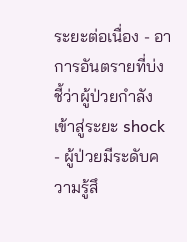ระยะต่อเนื่อง - อาการอันตรายที่บ่งชี้ว่าผู้ป่วยกำลัง เข้าสู่ระยะ shock - ผู้ป่วยมีระดับความรู้สึ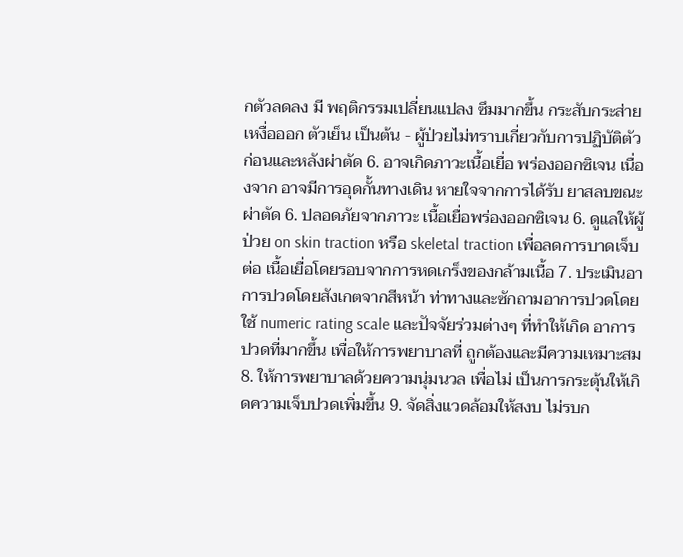กตัวลดลง มี พฤติกรรมเปลี่ยนแปลง ซึมมากขึ้น กระสับกระส่าย เหงื่อออก ตัวเย็น เป็นต้น - ผู้ป่วยไม่ทราบเกี่ยวกับการปฏิบัติตัว ก่อนและหลังผ่าตัด 6. อาจเกิดภาวะเนื้อเยื่อ พร่องออกซิเจน เนื่องจาก อาจมีการอุดกั้นทางเดิน หายใจจากการได้รับ ยาสลบขณะผ่าตัด 6. ปลอดภัยจากภาวะ เนื้อเยื่อพร่องออกซิเจน 6. ดูแลให้ผู้ป่วย on skin traction หรือ skeletal traction เพื่อลดการบาดเจ็บต่อ เนื้อเยื่อโดยรอบจากการหดเกร็งของกล้ามเนื้อ 7. ประเมินอาการปวดโดยสังเกตจากสีหน้า ท่าทางและซักถามอาการปวดโดยใช้ numeric rating scale และปัจจัยร่วมต่างๆ ที่ทำให้เกิด อาการปวดที่มากขึ้น เพื่อให้การพยาบาลที่ ถูกต้องและมีความเหมาะสม 8. ให้การพยาบาลด้วยความนุ่มนวล เพื่อไม่ เป็นการกระตุ้นให้เกิดความเจ็บปวดเพิ่มขึ้น 9. จัดสิ่งแวดล้อมให้สงบ ไม่รบก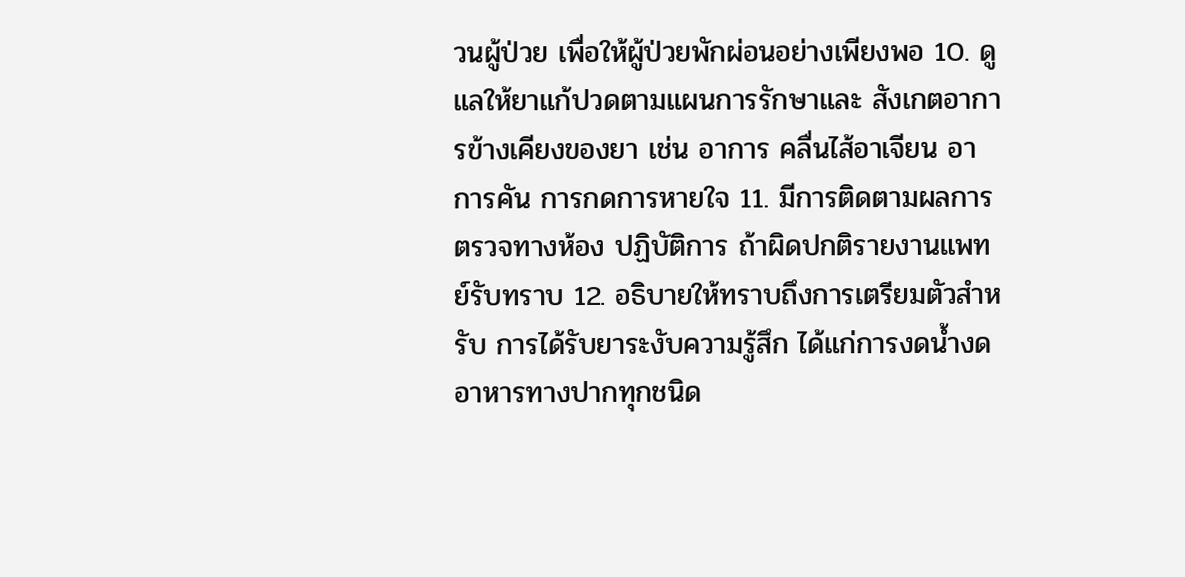วนผู้ป่วย เพื่อให้ผู้ป่วยพักผ่อนอย่างเพียงพอ 10. ดูแลให้ยาแก้ปวดตามแผนการรักษาและ สังเกตอาการข้างเคียงของยา เช่น อาการ คลื่นไส้อาเจียน อาการคัน การกดการหายใจ 11. มีการติดตามผลการตรวจทางห้อง ปฏิบัติการ ถ้าผิดปกติรายงานแพทย์รับทราบ 12. อธิบายให้ทราบถึงการเตรียมตัวสำหรับ การได้รับยาระงับความรู้สึก ได้แก่การงดน้ำงด อาหารทางปากทุกชนิด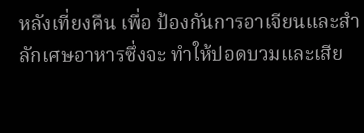หลังเที่ยงคืน เพื่อ ป้องกันการอาเจียนและสำลักเศษอาหารซึ่งจะ ทำให้ปอดบวมและเสีย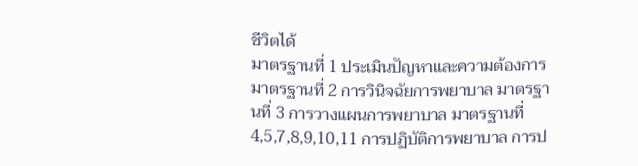ชีวิตได้
มาตรฐานที่ 1 ประเมินปัญหาและความต้องการ มาตรฐานที่ 2 การวินิจฉัยการพยาบาล มาตรฐานที่ 3 การวางแผนการพยาบาล มาตรฐานที่ 4,5,7,8,9,10,11 การปฏิบัติการพยาบาล การป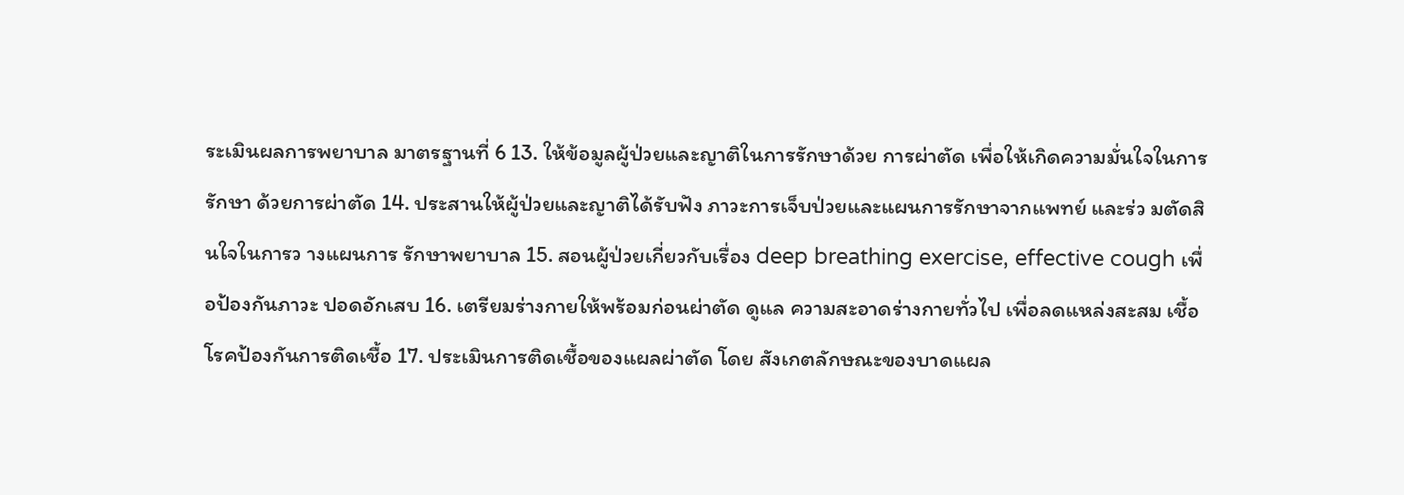ระเมินผลการพยาบาล มาตรฐานที่ 6 13. ให้ข้อมูลผู้ป่วยและญาติในการรักษาด้วย การผ่าตัด เพื่อให้เกิดความมั่นใจในการรักษา ด้วยการผ่าตัด 14. ประสานให้ผู้ป่วยและญาติได้รับฟัง ภาวะการเจ็บป่วยและแผนการรักษาจากแพทย์ และร่ว มตัดสินใจในการว างแผนการ รักษาพยาบาล 15. สอนผู้ป่วยเกี่ยวกับเรื่อง deep breathing exercise, effective cough เพื่อป้องกันภาวะ ปอดอักเสบ 16. เตรียมร่างกายให้พร้อมก่อนผ่าตัด ดูแล ความสะอาดร่างกายทั่วไป เพื่อลดแหล่งสะสม เชื้อโรคป้องกันการติดเชื้อ 17. ประเมินการติดเชื้อของแผลผ่าตัด โดย สังเกตลักษณะของบาดแผล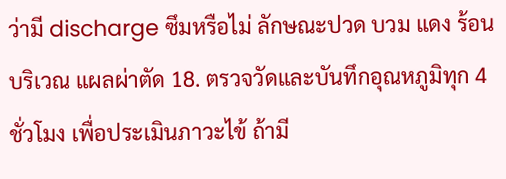ว่ามี discharge ซึมหรือไม่ ลักษณะปวด บวม แดง ร้อนบริเวณ แผลผ่าตัด 18. ตรวจวัดและบันทึกอุณหภูมิทุก 4 ชั่วโมง เพื่อประเมินภาวะไข้ ถ้ามี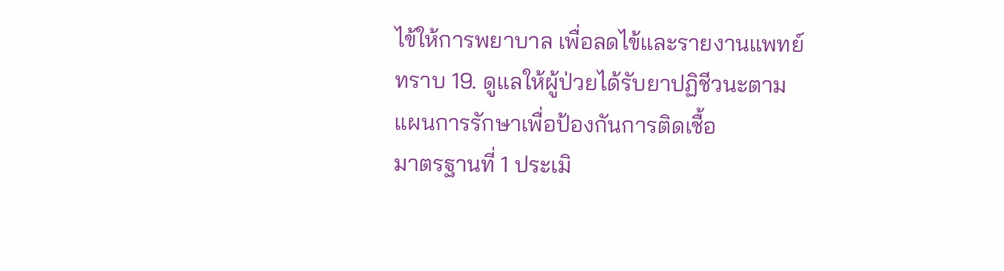ไข้ให้การพยาบาล เพื่อลดไข้และรายงานแพทย์ทราบ 19. ดูแลให้ผู้ป่วยได้รับยาปฏิชีวนะตาม แผนการรักษาเพื่อป้องกันการติดเชื้อ
มาตรฐานที่ 1 ประเมิ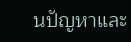นปัญหาและ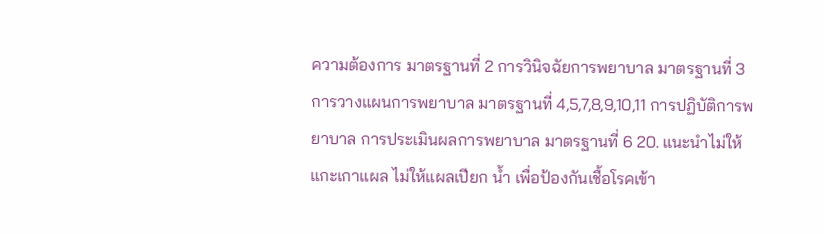ความต้องการ มาตรฐานที่ 2 การวินิจฉัยการพยาบาล มาตรฐานที่ 3 การวางแผนการพยาบาล มาตรฐานที่ 4,5,7,8,9,10,11 การปฏิบัติการพยาบาล การประเมินผลการพยาบาล มาตรฐานที่ 6 20. แนะนำไม่ให้แกะเกาแผล ไม่ให้แผลเปียก น้ำ เพื่อป้องกันเชื้อโรคเข้า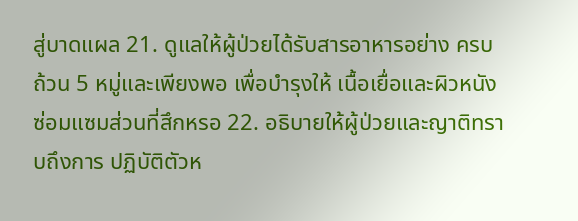สู่บาดแผล 21. ดูแลให้ผู้ป่วยได้รับสารอาหารอย่าง ครบถ้วน 5 หมู่และเพียงพอ เพื่อบำรุงให้ เนื้อเยื่อและผิวหนังซ่อมแซมส่วนที่สึกหรอ 22. อธิบายให้ผู้ป่วยและญาติทราบถึงการ ปฏิบัติตัวห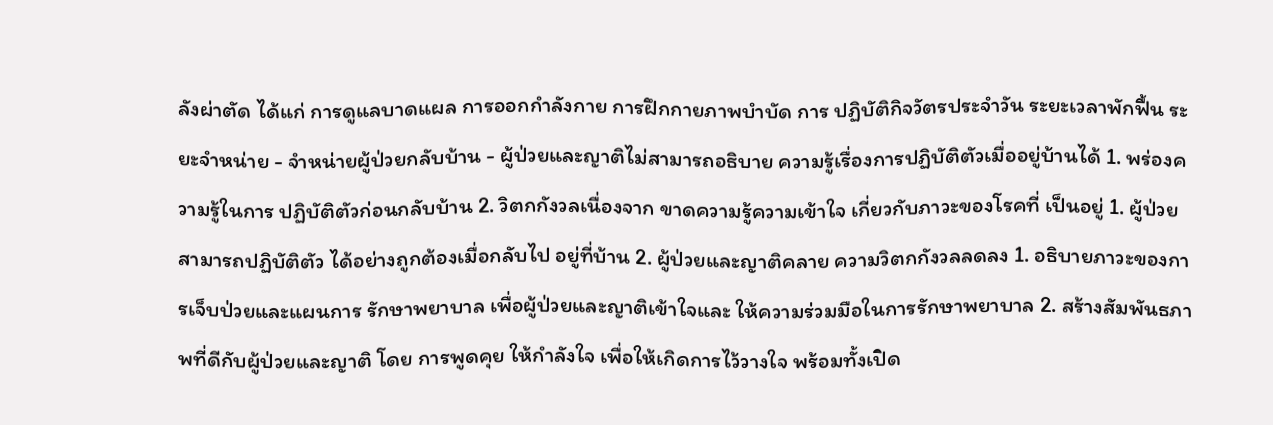ลังผ่าตัด ได้แก่ การดูแลบาดแผล การออกกำลังกาย การฝึกกายภาพบำบัด การ ปฏิบัติกิจวัตรประจำวัน ระยะเวลาพักฟื้น ระยะจำหน่าย - จำหน่ายผู้ป่วยกลับบ้าน - ผู้ป่วยและญาติไม่สามารถอธิบาย ความรู้เรื่องการปฏิบัติตัวเมื่ออยู่บ้านได้ 1. พร่องความรู้ในการ ปฏิบัติตัวก่อนกลับบ้าน 2. วิตกกังวลเนื่องจาก ขาดความรู้ความเข้าใจ เกี่ยวกับภาวะของโรคที่ เป็นอยู่ 1. ผู้ป่วยสามารถปฏิบัติตัว ได้อย่างถูกต้องเมื่อกลับไป อยู่ที่บ้าน 2. ผู้ป่วยและญาติคลาย ความวิตกกังวลลดลง 1. อธิบายภาวะของการเจ็บป่วยและแผนการ รักษาพยาบาล เพื่อผู้ป่วยและญาติเข้าใจและ ให้ความร่วมมือในการรักษาพยาบาล 2. สร้างสัมพันธภาพที่ดีกับผู้ป่วยและญาติ โดย การพูดคุย ให้กำลังใจ เพื่อให้เกิดการไว้วางใจ พร้อมทั้งเปิด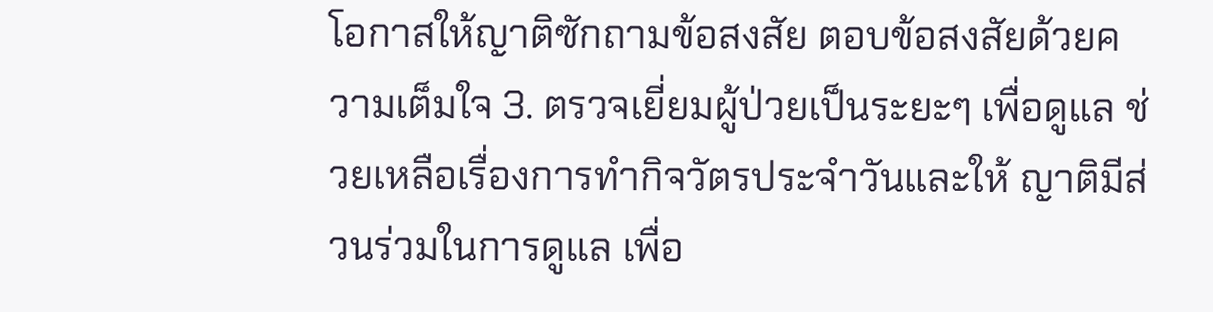โอกาสให้ญาติซักถามข้อสงสัย ตอบข้อสงสัยด้วยความเต็มใจ 3. ตรวจเยี่ยมผู้ป่วยเป็นระยะๆ เพื่อดูแล ช่วยเหลือเรื่องการทำกิจวัตรประจำวันและให้ ญาติมีส่วนร่วมในการดูแล เพื่อ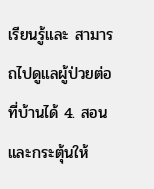เรียนรู้และ สามารถไปดูแลผู้ป่วยต่อที่บ้านได้ 4. สอนและกระตุ้นให้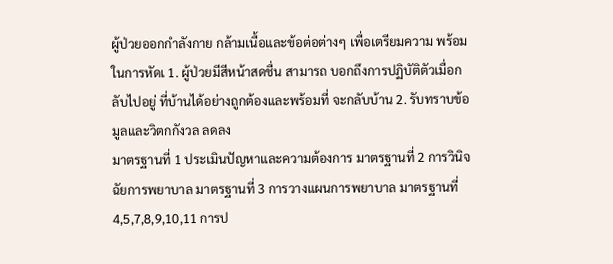ผู้ป่วยออกกำลังกาย กล้ามเนื้อและข้อต่อต่างๆ เพื่อเตรียมความ พร้อมในการหัดเ 1. ผู้ป่วยมีสีหน้าสดชื่น สามารถ บอกถึงการปฏิบัติตัวเมื่อกลับไปอยู่ ที่บ้านได้อย่างถูกต้องและพร้อมที่ จะกลับบ้าน 2. รับทราบข้อมูลและวิตกกังวล ลดลง
มาตรฐานที่ 1 ประเมินปัญหาและความต้องการ มาตรฐานที่ 2 การวินิจฉัยการพยาบาล มาตรฐานที่ 3 การวางแผนการพยาบาล มาตรฐานที่ 4,5,7,8,9,10,11 การป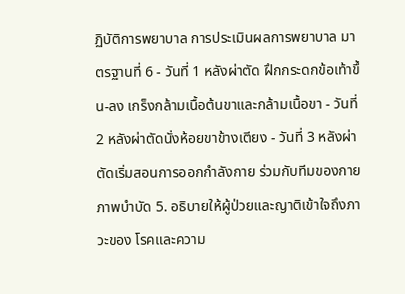ฏิบัติการพยาบาล การประเมินผลการพยาบาล มาตรฐานที่ 6 - วันที่ 1 หลังผ่าตัด ฝึกกระดกข้อเท้าขึ้น-ลง เกร็งกล้ามเนื้อต้นขาและกล้ามเนื้อขา - วันที่ 2 หลังผ่าตัดนั่งห้อยขาข้างเตียง - วันที่ 3 หลังผ่าตัดเริ่มสอนการออกกำลังกาย ร่วมกับทีมของกายภาพบำบัด 5. อธิบายให้ผู้ป่วยและญาติเข้าใจถึงภาวะของ โรคและความ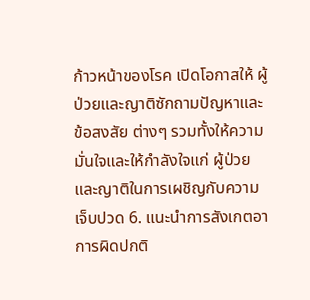ก้าวหน้าของโรค เปิดโอกาสให้ ผู้ป่วยและญาติซักถามปัญหาและข้อสงสัย ต่างๆ รวมทั้งให้ความมั่นใจและให้กำลังใจแก่ ผู้ป่วยและญาติในการเผชิญกับความเจ็บปวด 6. แนะนำการสังเกตอาการผิดปกติ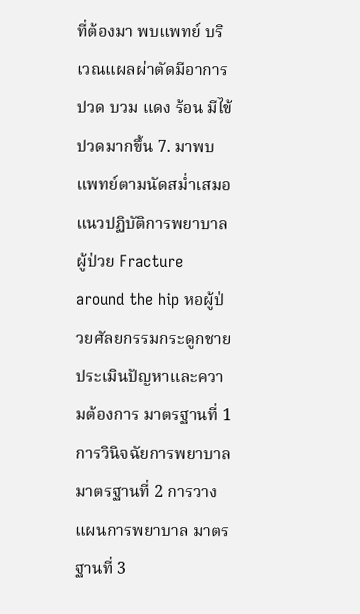ที่ต้องมา พบแพทย์ บริเวณแผลผ่าตัดมีอาการปวด บวม แดง ร้อน มีไข้ ปวดมากขึ้น 7. มาพบแพทย์ตามนัดสม่ำเสมอ
แนวปฏิบัติการพยาบาลผู้ป่วย Fracture around the hip หอผู้ป่วยศัลยกรรมกระดูกชาย ประเมินปัญหาและความต้องการ มาตรฐานที่ 1 การวินิจฉัยการพยาบาล มาตรฐานที่ 2 การวางแผนการพยาบาล มาตรฐานที่ 3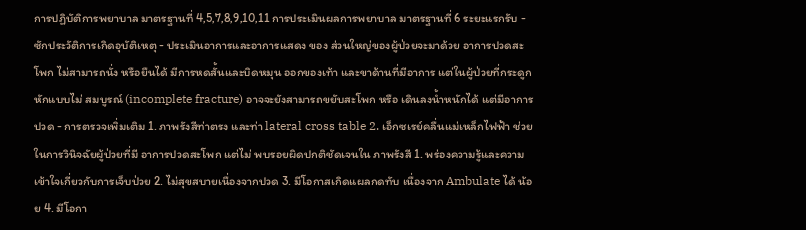การปฏิบัติการพยาบาล มาตรฐานที่ 4,5,7,8,9,10,11 การประเมินผลการพยาบาล มาตรฐานที่ 6 ระยะแรกรับ - ซักประวัติการเกิดอุบัติเหตุ - ประเมินอาการและอาการแสดง ของ ส่วนใหญ่ของผู้ป่วยจะมาด้วย อาการปวดสะโพก ไม่สามารถนั่ง หรือยืนได้ มีการหดสั้นและบิดหมุน ออกของเท้า และขาด้านที่มีอาการ แต่ในผู้ป่วยที่กระดูกหักแบบไม่ สมบูรณ์ (incomplete fracture) อาจจะยังสามารถขยับสะโพก หรือ เดินลงนํ้าหนักได้ แต่มีอาการปวด - การตรวจเพิ่มเติม 1. ภาพรังสีท่าตรง และท่า lateral cross table 2. เอ็กซเรย์คลื่นแม่เหล็กไฟฟ้า ช่วยในการวินิจฉัยผู้ป่วยที่มี อาการปวดสะโพก แต่ไม่ พบรอยผิดปกติชัดเจนใน ภาพรังสี 1. พร่องความรู้และความ เข้าใจเกี่ยวกับการเจ็บป่วย 2. ไม่สุขสบายเนื่องจากปวด 3. มีโอกาสเกิดแผลกดทับ เนื่องจาก Ambulate ได้ น้อย 4. มีโอกา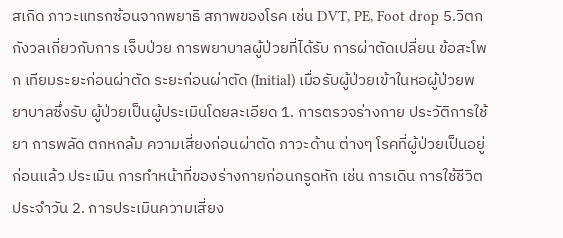สเกิด ภาวะแทรกซ้อนจากพยาธิ สภาพของโรค เช่น DVT, PE, Foot drop 5.วิตกกังวลเกี่ยวกับการ เจ็บป่วย การพยาบาลผู้ป่วยที่ได้รับ การผ่าตัดเปลี่ยน ข้อสะโพก เทียมระยะก่อนผ่าตัด ระยะก่อนผ่าตัด (Initial) เมื่อรับผู้ป่วยเข้าในหอผู้ป่วยพยาบาลซึ่งรับ ผู้ป่วยเป็นผู้ประเมินโดยละเอียด 1. การตรวจร่างกาย ประวัติการใช้ยา การพลัด ตกหกล้ม ความเสี่ยงก่อนผ่าตัด ภาวะด้าน ต่างๆ โรคที่ผู้ป่วยเป็นอยู่ก่อนแล้ว ประเมิน การทำหน้าที่ของร่างกายก่อนกรูดหัก เช่น การเดิน การใช้ชีวิตประจำวัน 2. การประเมินความเสี่ยง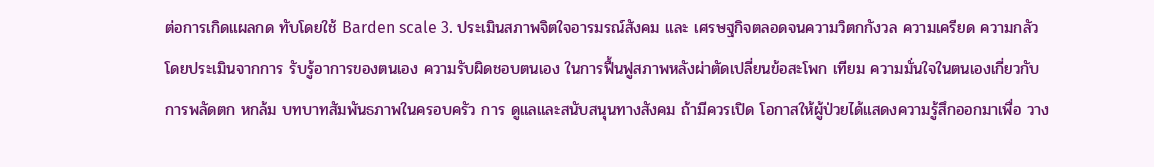ต่อการเกิดแผลกด ทับโดยใช้ Barden scale 3. ประเมินสภาพจิตใจอารมรณ์สังคม และ เศรษฐกิจตลอดจนความวิตกกังวล ความเครียด ความกลัว โดยประเมินจากการ รับรู้อาการของตนเอง ความรับผิดชอบตนเอง ในการฟื้นฟูสภาพหลังผ่าตัดเปลี่ยนข้อสะโพก เทียม ความมั่นใจในตนเองเกี่ยวกับการพลัดตก หกล้ม บทบาทสัมพันธภาพในครอบครัว การ ดูแลและสนับสนุนทางสังคม ถ้ามีควรเปิด โอกาสให้ผู้ป่วยได้แสดงความรู้สึกออกมาเพื่อ วาง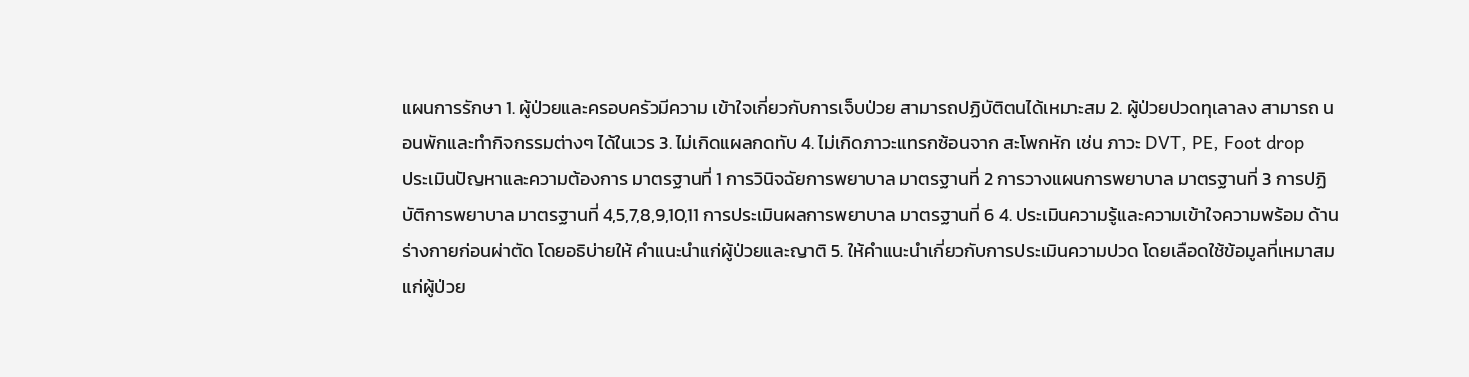แผนการรักษา 1. ผู้ป่วยและครอบครัวมีความ เข้าใจเกี่ยวกับการเจ็บป่วย สามารถปฏิบัติตนได้เหมาะสม 2. ผู้ป่วยปวดทุเลาลง สามารถ นอนพักและทำกิจกรรมต่างๆ ได้ในเวร 3. ไม่เกิดแผลกดทับ 4. ไม่เกิดภาวะแทรกซ้อนจาก สะโพกหัก เช่น ภาวะ DVT, PE, Foot drop
ประเมินปัญหาและความต้องการ มาตรฐานที่ 1 การวินิจฉัยการพยาบาล มาตรฐานที่ 2 การวางแผนการพยาบาล มาตรฐานที่ 3 การปฏิบัติการพยาบาล มาตรฐานที่ 4,5,7,8,9,10,11 การประเมินผลการพยาบาล มาตรฐานที่ 6 4. ประเมินความรู้และความเข้าใจความพร้อม ด้านร่างกายก่อนผ่าตัด โดยอธิบ่ายให้ คำแนะนำแก่ผู้ป่วยและญาติ 5. ให้คำแนะนำเกี่ยวกับการประเมินความปวด โดยเลือดใช้ข้อมูลที่เหมาสมแก่ผู้ป่วย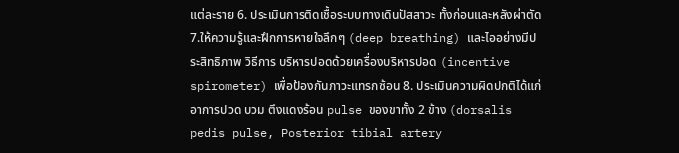แต่ละราย 6. ประเมินการติดเชื้อระบบทางเดินปัสสาวะ ทั้งก่อนและหลังผ่าตัด 7.ให้ความรู้และฝึกการหายใจลึกๆ (deep breathing) และไออย่างมีประสิทธิภาพ วิธีการ บริหารปอดด้วยเครื่องบริหารปอด (incentive spirometer) เพื่อป้องกันภาวะแทรกซ้อน 8. ประเมินความผิดปกติได้แก่อาการปวด บวม ตึงแดงร้อน pulse ของขาทั้ง 2 ข้าง (dorsalis pedis pulse, Posterior tibial artery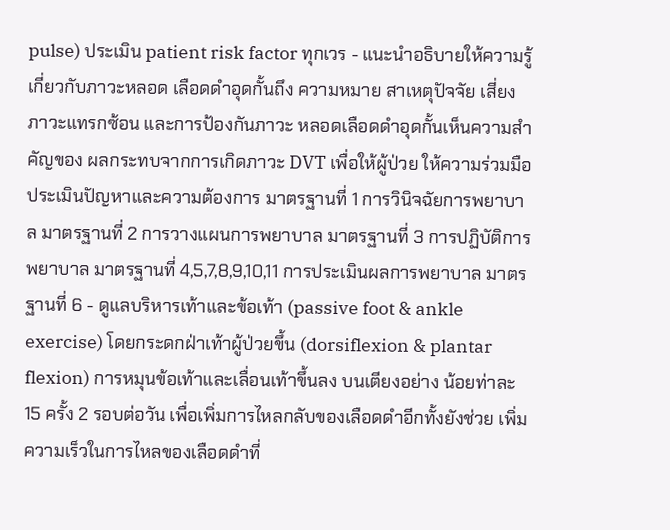pulse) ประเมิน patient risk factor ทุกเวร - แนะนําอธิบายให้ความรู้เกี่ยวกับภาวะหลอด เลือดดําอุดกั้นถึง ความหมาย สาเหตุปัจจัย เสี่ยงภาวะแทรกซ้อน และการป้องกันภาวะ หลอดเลือดดําอุดกั้นเห็นความสําคัญของ ผลกระทบจากการเกิดภาวะ DVT เพื่อให้ผู้ป่วย ให้ความร่วมมือ
ประเมินปัญหาและความต้องการ มาตรฐานที่ 1 การวินิจฉัยการพยาบาล มาตรฐานที่ 2 การวางแผนการพยาบาล มาตรฐานที่ 3 การปฏิบัติการพยาบาล มาตรฐานที่ 4,5,7,8,9,10,11 การประเมินผลการพยาบาล มาตรฐานที่ 6 - ดูแลบริหารเท้าและข้อเท้า (passive foot & ankle exercise) โดยกระดกฝ่าเท้าผู้ป่วยขึ้น (dorsiflexion & plantar flexion) การหมุนข้อเท้าและเลื่อนเท้าขึ้นลง บนเตียงอย่าง น้อยท่าละ 15 ครั้ง 2 รอบต่อวัน เพื่อเพิ่มการไหลกลับของเลือดดําอีกทั้งยังช่วย เพิ่มความเร็วในการไหลของเลือดดําที่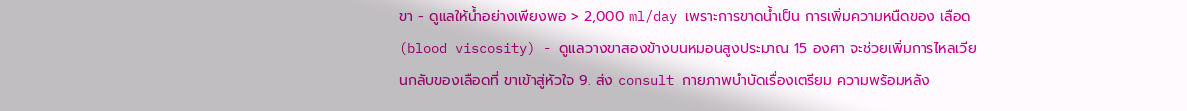ขา - ดูแลให้น้ำอย่างเพียงพอ > 2,000 ml/day เพราะการขาดน้ำเป็น การเพิ่มความหนืดของ เลือด (blood viscosity) - ดูแลวางขาสองข้างบนหมอนสูงประมาณ 15 องศา จะช่วยเพิ่มการไหลเวียนกลับของเลือดที่ ขาเข้าสู่หัวใจ 9. ส่ง consult กายภาพบำบัดเรื่องเตรียม ความพร้อมหลัง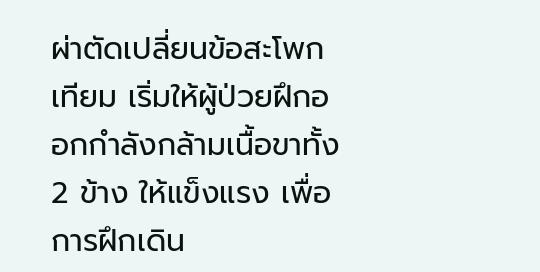ผ่าตัดเปลี่ยนข้อสะโพกเทียม เริ่มให้ผู้ป่วยฝึกออกกำลังกล้ามเนื้อขาทั้ง 2 ข้าง ให้แข็งแรง เพื่อการฝึกเดิน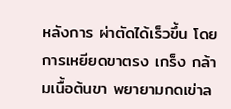หลังการ ผ่าตัดได้เร็วขึ้น โดยการเหยียดขาตรง เกร็ง กล้ามเนื้อต้นขา พยายามกดเข่าล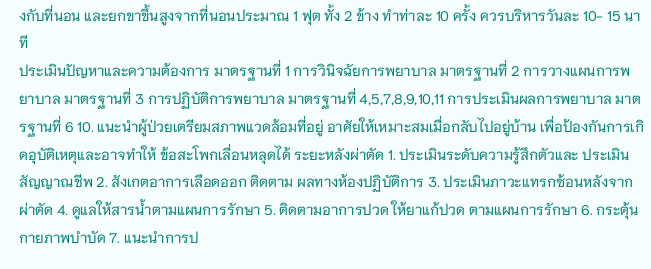งกับที่นอน และยกขาขึ้นสูงจากที่นอนประมาณ 1 ฟุต ทั้ง 2 ข้าง ทำท่าละ 10 ครั้ง ควรบริหารวันละ 10- 15 นาที
ประเมินปัญหาและความต้องการ มาตรฐานที่ 1 การวินิจฉัยการพยาบาล มาตรฐานที่ 2 การวางแผนการพยาบาล มาตรฐานที่ 3 การปฏิบัติการพยาบาล มาตรฐานที่ 4,5,7,8,9,10,11 การประเมินผลการพยาบาล มาตรฐานที่ 6 10. แนะนำผู้ป่วยเตรียมสภาพแวดล้อมที่อยู่ อาศัยให้เหมาะสมเมื่อกลับไปอยู่บ้าน เพื่อป้องกันการเกิดอุบัติเหตุและอาจทำให้ ข้อสะโพกเลื่อนหลุดได้ ระยะหลังผ่าตัด 1. ประเมินระดับความรู้สึกตัวและ ประเมินสัญญาณชีพ 2. สังเกตอาการเลือดออก ติดตาม ผลทางห้องปฏิบัติการ 3. ประเมินภาวะแทรกซ้อนหลังจาก ผ่าตัด 4. ดูแลให้สารน้ำตามแผนการรักษา 5. ติดตามอาการปวด ให้ยาแก้ปวด ตามแผนการรักษา 6. กระตุ้นกายภาพบำบัด 7. แนะนำการป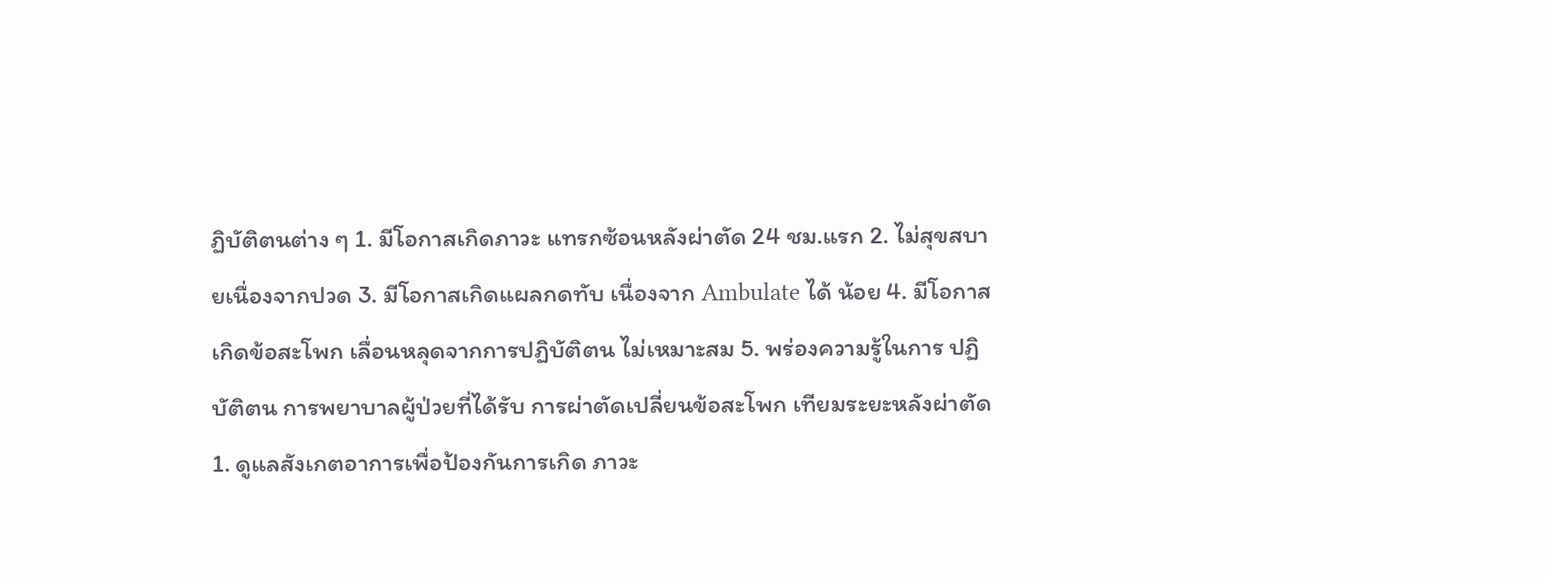ฏิบัติตนต่าง ๆ 1. มีโอกาสเกิดภาวะ แทรกซ้อนหลังผ่าตัด 24 ชม.แรก 2. ไม่สุขสบายเนื่องจากปวด 3. มีโอกาสเกิดแผลกดทับ เนื่องจาก Ambulate ได้ น้อย 4. มีโอกาสเกิดข้อสะโพก เลื่อนหลุดจากการปฏิบัติตน ไม่เหมาะสม 5. พร่องความรู้ในการ ปฏิบัติตน การพยาบาลผู้ป่วยที่ได้รับ การผ่าตัดเปลี่ยนข้อสะโพก เทียมระยะหลังผ่าตัด 1. ดูแลสังเกตอาการเพื่อป้องกันการเกิด ภาวะ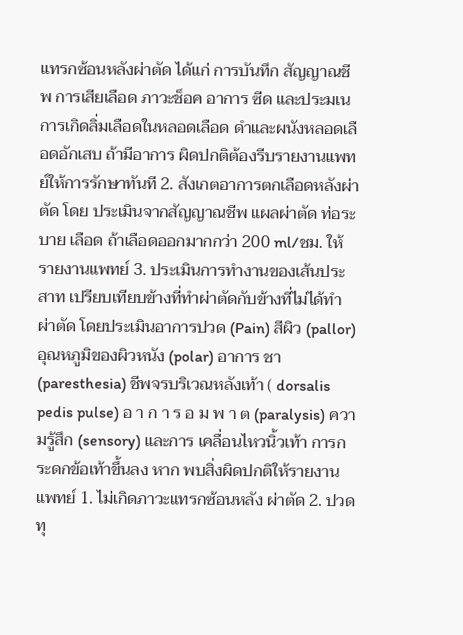แทรกซ้อนหลังผ่าตัด ได้แก่ การบันทึก สัญญาณชีพ การเสียเลือด ภาวะช็อค อาการ ซีด และประมเนการเกิดลิ่มเลือดในหลอดเลือด ดำและผนังหลอดเลือดอักเสบ ถ้ามีอาการ ผิดปกติต้องรีบรายงานแพทย์ให้การรักษาทันที 2. สังเกตอาการตกเลือดหลังผ่าตัด โดย ประเมินจากสัญญาณชีพ แผลผ่าตัด ท่อระบาย เลือด ถ้าเลือดออกมากกว่า 200 ml/ชม. ให้ รายงานแพทย์ 3. ประเมินการทำงานของเส้นประสาท เปรียบเทียบข้างที่ทำผ่าตัดกับข้างที่ไม่ได้ทำ ผ่าตัด โดยประเมินอาการปวด (Pain) สีผิว (pallor) อุณหภูมิของผิวหนัง (polar) อาการ ชา (paresthesia) ชีพจรบริเวณหลังเท้า ( dorsalis pedis pulse) อ า ก า ร อ ม พ า ต (paralysis) ความรู้สึก (sensory) และการ เคลื่อนไหวนิ้วเท้า การกระดกข้อเท้าขึ้นลง หาก พบสิ่งผิดปกติให้รายงานแพทย์ 1. ไม่เกิดภาวะแทรกซ้อนหลัง ผ่าตัด 2. ปวดทุ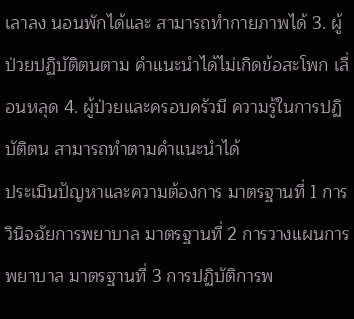เลาลง นอนพักได้และ สามารถทำกายภาพได้ 3. ผู้ป่วยปฏิบัติตนตาม คำแนะนำได้ไม่เกิดข้อสะโพก เลื่อนหลุด 4. ผู้ป่วยและครอบครัวมี ความรู้ในการปฏิบัติตน สามารถทำตามคำแนะนำได้
ประเมินปัญหาและความต้องการ มาตรฐานที่ 1 การวินิจฉัยการพยาบาล มาตรฐานที่ 2 การวางแผนการพยาบาล มาตรฐานที่ 3 การปฏิบัติการพ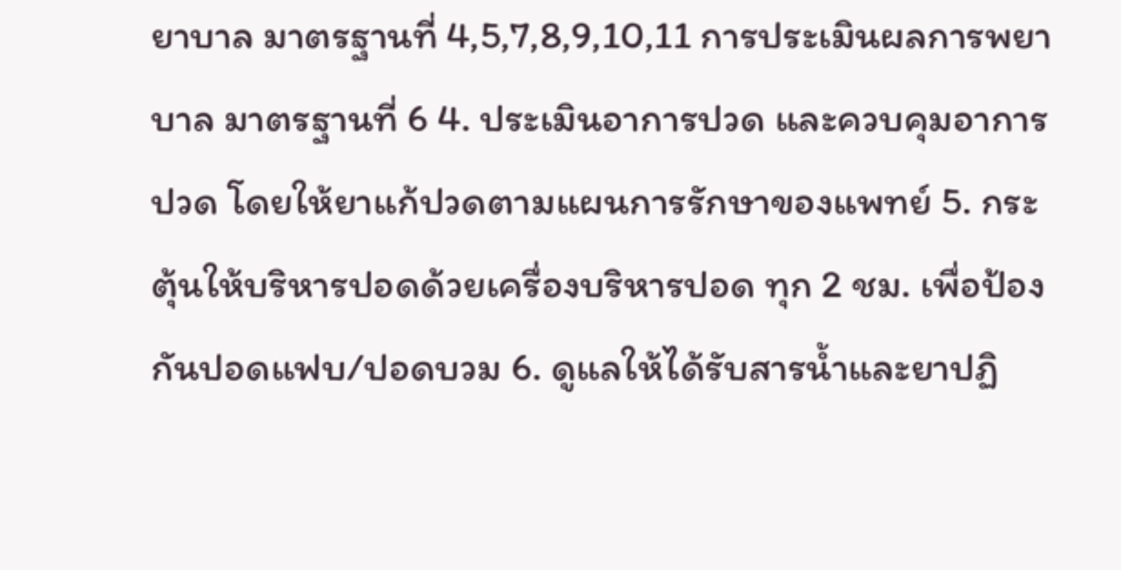ยาบาล มาตรฐานที่ 4,5,7,8,9,10,11 การประเมินผลการพยาบาล มาตรฐานที่ 6 4. ประเมินอาการปวด และควบคุมอาการปวด โดยให้ยาแก้ปวดตามแผนการรักษาของแพทย์ 5. กระตุ้นให้บริหารปอดด้วยเครื่องบริหารปอด ทุก 2 ชม. เพื่อป้องกันปอดแฟบ/ปอดบวม 6. ดูแลให้ได้รับสารน้ำและยาปฏิ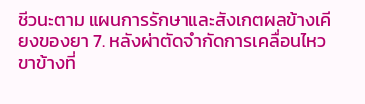ชีวนะตาม แผนการรักษาและสังเกตผลข้างเคียงของยา 7. หลังผ่าตัดจำกัดการเคลื่อนไหวขาข้างที่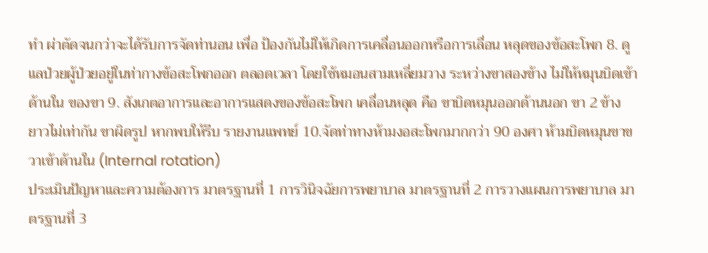ทำ ผ่าตัดจนกว่าจะได้รับการจัดท่านอน เพื่อ ป้องกันไม่ให้เกิดการเคลื่อนออกหรือการเลื่อน หลุดของข้อสะโพก 8. ดูแลป่วยผู้ป่วยอยู่ในท่ากางข้อสะโพกออก ตลอดเวลา โดยใช้หมอนสามเหลี่ยมวาง ระหว่างขาสองข้าง ไม่ให้หมุนบิดเข้าด้านใน ของขา 9. สังเกตอาการและอาการแสดงของข้อสะโพก เคลื่อนหลุด คือ ขาบิดหมุนออกด้านนอก ขา 2 ข้าง ยาวไม่เท่ากัน ขาผิดรูป หากพบให้รีบ รายงานแพทย์ 10.จัดท่าทางห้ามงอสะโพกมากกว่า 90 องศา ห้ามบิดหมุนขาขวาเข้าด้านใน (Internal rotation)
ประเมินปัญหาและความต้องการ มาตรฐานที่ 1 การวินิจฉัยการพยาบาล มาตรฐานที่ 2 การวางแผนการพยาบาล มาตรฐานที่ 3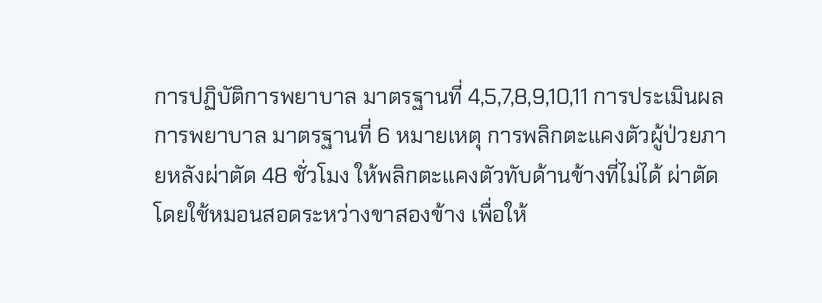การปฏิบัติการพยาบาล มาตรฐานที่ 4,5,7,8,9,10,11 การประเมินผลการพยาบาล มาตรฐานที่ 6 หมายเหตุ การพลิกตะแคงตัวผู้ป่วยภายหลังผ่าตัด 48 ชั่วโมง ให้พลิกตะแคงตัวทับด้านข้างที่ไม่ได้ ผ่าตัดโดยใช้หมอนสอดระหว่างขาสองข้าง เพื่อให้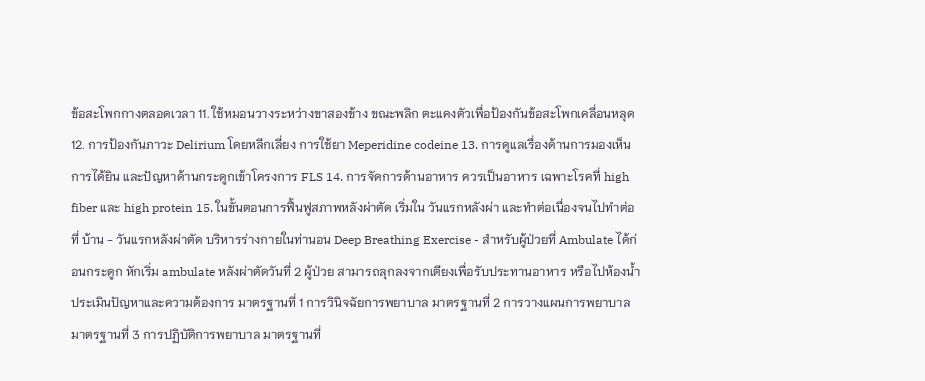ข้อสะโพกกางตลอดเวลา 11. ใช้หมอนวางระหว่างขาสองข้าง ขณะพลิก ตะแคงตัวเพื่อป้องกันข้อสะโพกเคลื่อนหลุด 12. การป้องกันภาวะ Delirium โดยหลีกเลี่ยง การใช้ยา Meperidine codeine 13. การดูแลเรื่องด้านการมองเห็น การได้ยิน และปัญหาด้านกระดูกเข้าโครงการ FLS 14. การจัดการด้านอาหาร ควรเป็นอาหาร เฉพาะโรคที่ high fiber และ high protein 15. ในขั้นตอนการฟื้นฟูสภาพหลังผ่าตัด เริ่มใน วันแรกหลังผ่า และทำต่อเนื่องจนไปทำต่อที่ บ้าน - วันแรกหลังผ่าตัด บริหารร่างกายในท่านอน Deep Breathing Exercise - สำหรับผู้ป่วยที่ Ambulate ได้ก่อนกระดูก หักเริ่ม ambulate หลังผ่าตัดวันที่ 2 ผู้ป่วย สามารถลุกลงจากเตียงเพื่อรับประทานอาหาร หรือไปห้องน้ำ
ประเมินปัญหาและความต้องการ มาตรฐานที่ 1 การวินิจฉัยการพยาบาล มาตรฐานที่ 2 การวางแผนการพยาบาล มาตรฐานที่ 3 การปฏิบัติการพยาบาล มาตรฐานที่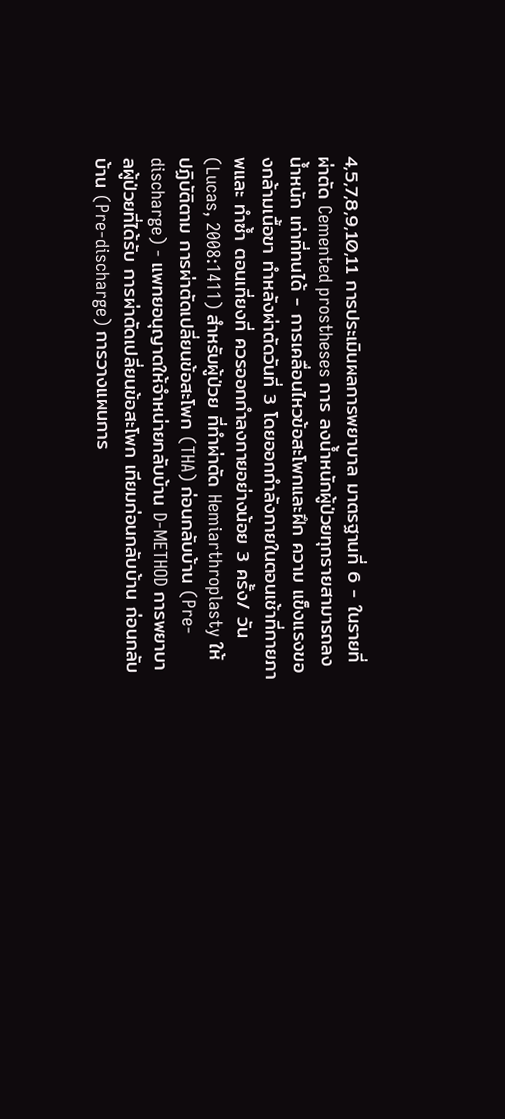4,5,7,8,9,10,11 การประเมินผลการพยาบาล มาตรฐานที่ 6 - ในรายที่ผ่าตัด Cemented prostheses การ ลงน้ำหนักผู้ป่วยทุกรายสามารถลงน้ำหนัก เท่าที่ทนได้ - การเคลื่อนไหวข้อสะโพกและฝึก ความ แข็งแรงของกล้ามเนื้อขา ทำหลังผ่าตัดวันที่ 3 โดยออกกำลังกายในตอนเช้าที่กายภาพและ ทำซ้ำ ตอนเที่ยงที่ ควรออกกำลงกายอย่างน้อย 3 ครั้ง/ วัน (Lucas, 2008:1411) สำหรับผู้ป่วย ที่ทำผ่าตัด Hemiarthroplasty ให้ปฏิบัติตาม การผ่าตัดเปลี่ยนข้อสะโพก (THA) ก่อนกลับบ้าน (Pre-discharge) - แพทยอนุญาตให้จำหน่ายกลับบ้าน D-METHOD การพยาบาลผู้ป่วยที่ได้รับ การผ่าตัดเปลี่ยนข้อสะโพก เทียมก่อนกลับบ้าน ก่อนกลับบ้าน (Pre-discharge) การวางแผนการ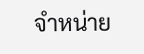จำหน่าย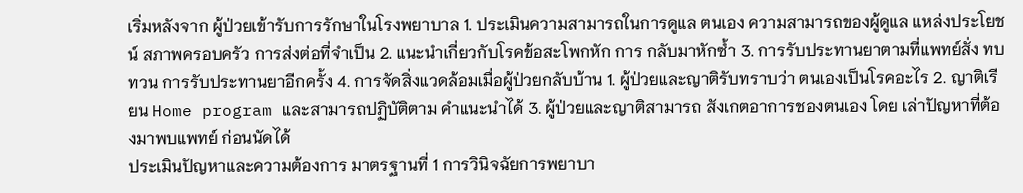เริ่มหลังจาก ผู้ป่วยเข้ารับการรักษาในโรงพยาบาล 1. ประเมินความสามารถในการดูแล ตนเอง ความสามารถของผู้ดูแล แหล่งประโยชน์ สภาพครอบครัว การส่งต่อที่จำเป็น 2. แนะนำเกี่ยวกับโรคข้อสะโพกหัก การ กลับมาหักซ้ำ 3. การรับประทานยาตามที่แพทย์สั่ง ทบทวน การรับประทานยาอีกครั้ง 4. การจัดสิ่งแวดล้อมเมื่อผู้ป่วยกลับบ้าน 1. ผู้ป่วยและญาติรับทราบว่า ตนเองเป็นโรคอะไร 2. ญาติเรียน Home program และสามารถปฏิบัติตาม คำแนะนำได้ 3. ผู้ป่วยและญาติสามารถ สังเกตอาการชองตนเอง โดย เล่าปัญหาที่ต้องมาพบแพทย์ ก่อนนัดได้
ประเมินปัญหาและความต้องการ มาตรฐานที่ 1 การวินิจฉัยการพยาบา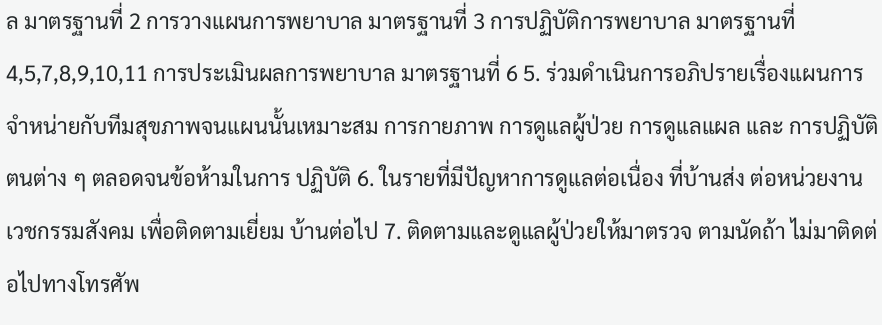ล มาตรฐานที่ 2 การวางแผนการพยาบาล มาตรฐานที่ 3 การปฏิบัติการพยาบาล มาตรฐานที่ 4,5,7,8,9,10,11 การประเมินผลการพยาบาล มาตรฐานที่ 6 5. ร่วมดำเนินการอภิปรายเรื่องแผนการ จำหน่ายกับทีมสุขภาพจนแผนนั้นเหมาะสม การกายภาพ การดูแลผู้ป่วย การดูแลแผล และ การปฏิบัติตนต่าง ๆ ตลอดจนข้อห้ามในการ ปฏิบัติ 6. ในรายที่มีปัญหาการดูแลต่อเนื่อง ที่บ้านส่ง ต่อหน่วยงานเวชกรรมสังคม เพื่อติดตามเยี่ยม บ้านต่อไป 7. ติดตามและดูแลผู้ป่วยให้มาตรวจ ตามนัดถ้า ไม่มาติดต่อไปทางโทรศัพ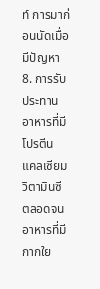ท์ การมาก่อนนัดเมื่อ มีปัญหา 8. การรับประทานอาหารที่มีโปรตีน แคลเซียม วิตามินซี ตลอดจนอาหารที่มีกากใย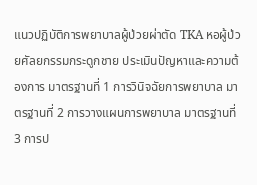แนวปฏิบัติการพยาบาลผู้ป่วยผ่าตัด TKA หอผู้ป่วยศัลยกรรมกระดูกชาย ประเมินปัญหาและความต้องการ มาตรฐานที่ 1 การวินิจฉัยการพยาบาล มาตรฐานที่ 2 การวางแผนการพยาบาล มาตรฐานที่ 3 การป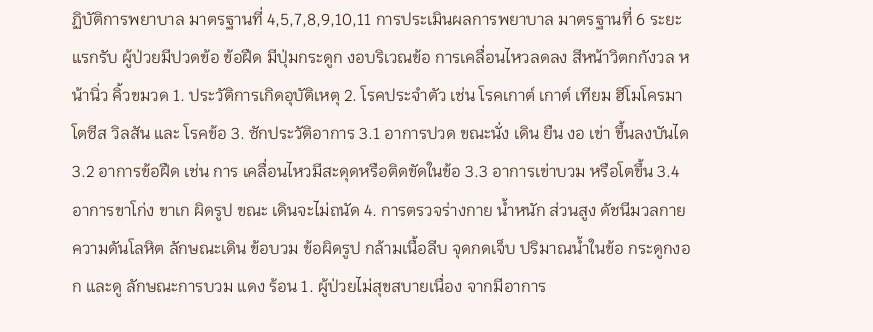ฏิบัติการพยาบาล มาตรฐานที่ 4,5,7,8,9,10,11 การประเมินผลการพยาบาล มาตรฐานที่ 6 ระยะแรกรับ ผู้ป่วยมีปวดข้อ ข้อฝืด มีปุ่มกระดูก งอบริเวณข้อ การเคลื่อนไหวลดลง สีหน้าวิตกกังวล หน้านิ่ว คิ้วขมวด 1. ประวัติการเกิดอุบัติเหตุ 2. โรคประจำตัว เช่น โรคเกาต์ เกาต์ เทียม ฮีโมโครมาโตซีส วิลสัน และ โรคข้อ 3. ซักประวัติอาการ 3.1 อาการปวด ขณะนั่ง เดิน ยืน งอ เข่า ขึ้นลงบันได 3.2 อาการข้อฝืด เช่น การ เคลื่อนไหวมีสะดุดหรือติดขัดในข้อ 3.3 อาการเข่าบวม หรือโตขึ้น 3.4 อาการขาโก่ง ขาเก ผิดรูป ขณะ เดินจะไม่ถนัด 4. การตรวจร่างกาย น้ำหนัก ส่วนสูง ดัชนีมวลกาย ความดันโลหิต ลักษณะเดิน ข้อบวม ข้อผิดรูป กล้ามเนื้อลีบ จุดกดเจ็บ ปริมาณน้ำในข้อ กระดูกงอก และดู ลักษณะการบวม แดง ร้อน 1. ผู้ป่วยไม่สุขสบายเนื่อง จากมีอาการ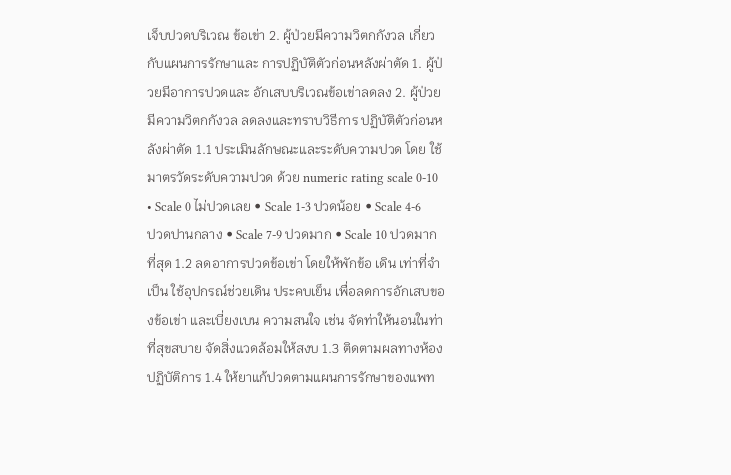เจ็บปวดบริเวณ ข้อเข่า 2. ผู้ป่วยมีความวิตกกังวล เกี่ยวกับแผนการรักษาและ การปฏิบัติตัวก่อนหลังผ่าตัด 1. ผู้ป่วยมีอาการปวดและ อักเสบบริเวณข้อเข่าลดลง 2. ผู้ป่วยมีความวิตกกังวล ลดลงและทราบวิธีการ ปฏิบัติตัวก่อนหลังผ่าตัด 1.1 ประเมินลักษณะและระดับความปวด โดย ใช้มาตรวัดระดับความปวด ด้วย numeric rating scale 0-10 • Scale 0 ไม่ปวดเลย • Scale 1-3 ปวดน้อย • Scale 4-6 ปวดปานกลาง • Scale 7-9 ปวดมาก • Scale 10 ปวดมากที่สุด 1.2 ลดอาการปวดข้อเข่า โดยให้พักข้อ เดิน เท่าที่จำเป็น ใช้อุปกรณ์ช่วยเดิน ประคบเย็น เพื่อลดการอักเสบของข้อเข่า และเบี่ยงเบน ความสนใจ เช่น จัดท่าให้นอนในท่าที่สุขสบาย จัดสิ่งแวดล้อมให้สงบ 1.3 ติดตามผลทางห้องปฏิบัติการ 1.4 ให้ยาแก้ปวดตามแผนการรักษาของแพท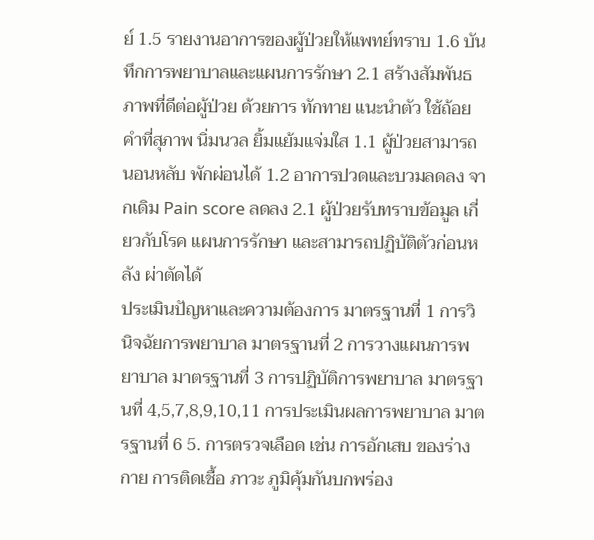ย์ 1.5 รายงานอาการของผู้ป่วยให้แพทย์ทราบ 1.6 บันทึกการพยาบาลและแผนการรักษา 2.1 สร้างสัมพันธภาพที่ดีต่อผู้ป่วย ด้วยการ ทักทาย แนะนำตัว ใช้ถ้อยคำที่สุภาพ นิ่มนวล ยิ้มแย้มแจ่มใส 1.1 ผู้ป่วยสามารถนอนหลับ พักผ่อนได้ 1.2 อาการปวดและบวมลดลง จากเดิม Pain score ลดลง 2.1 ผู้ป่วยรับทราบข้อมูล เกี่ยวกับโรค แผนการรักษา และสามารถปฏิบัติตัวก่อนหลัง ผ่าตัดได้
ประเมินปัญหาและความต้องการ มาตรฐานที่ 1 การวินิจฉัยการพยาบาล มาตรฐานที่ 2 การวางแผนการพยาบาล มาตรฐานที่ 3 การปฏิบัติการพยาบาล มาตรฐานที่ 4,5,7,8,9,10,11 การประเมินผลการพยาบาล มาตรฐานที่ 6 5. การตรวจเลือด เช่น การอักเสบ ของร่างกาย การติดเชื้อ ภาวะ ภูมิคุ้มกันบกพร่อง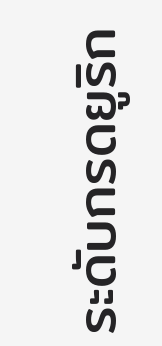ระดับกรดยูริก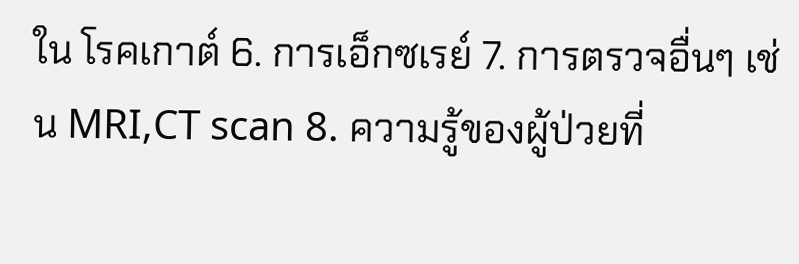ใน โรคเกาต์ 6. การเอ็กซเรย์ 7. การตรวจอื่นๆ เช่น MRI,CT scan 8. ความรู้ของผู้ป่วยที่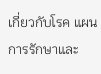เกี่ยวกับโรค แผนการรักษาและ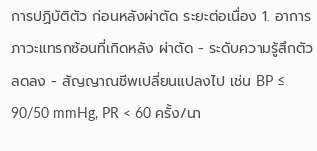การปฏิบัติตัว ก่อนหลังผ่าตัด ระยะต่อเนื่อง 1. อาการภาวะแทรกซ้อนที่เกิดหลัง ผ่าตัด - ระดับความรู้สึกตัวลดลง - สัญญาณชีพเปลี่ยนแปลงไป เช่น BP ≤ 90/50 mmHg, PR < 60 ครั้ง/นา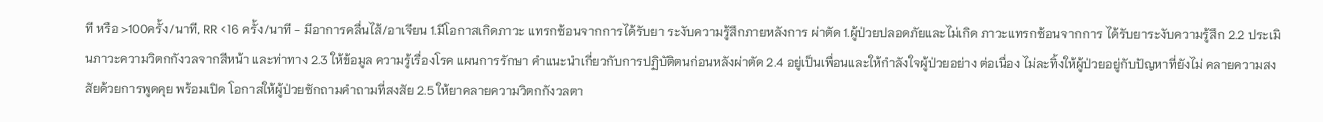ที หรือ >100ครั้ง/นาที, RR <16 ครั้ง/นาที - มีอาการคลื่นไส้/อาเจียน 1.มีโอกาสเกิดภาวะ แทรกซ้อนจากการได้รับยา ระงับความรู้สึกภายหลังการ ผ่าตัด 1.ผู้ป่วยปลอดภัยและไม่เกิด ภาวะแทรกซ้อนจากการ ได้รับยาระงับความรู้สึก 2.2 ประเมินภาวะความวิตกกังวลจากสีหน้า และท่าทาง 2.3 ให้ข้อมูล ความรู้เรื่องโรค แผนการรักษา คำแนะนำเกี่ยวกับการปฏิบัติตนก่อนหลังผ่าตัด 2.4 อยู่เป็นเพื่อนและให้กำลังใจผู้ป่วยอย่าง ต่อเนื่อง ไม่ละทิ้งให้ผู้ป่วยอยู่กับปัญหาที่ยังไม่ คลายความสงสัยด้วยการพูดคุย พร้อมเปิด โอกาสให้ผู้ป่วยซักถามคำถามที่สงสัย 2.5 ให้ยาคลายความวิตกกังวลตา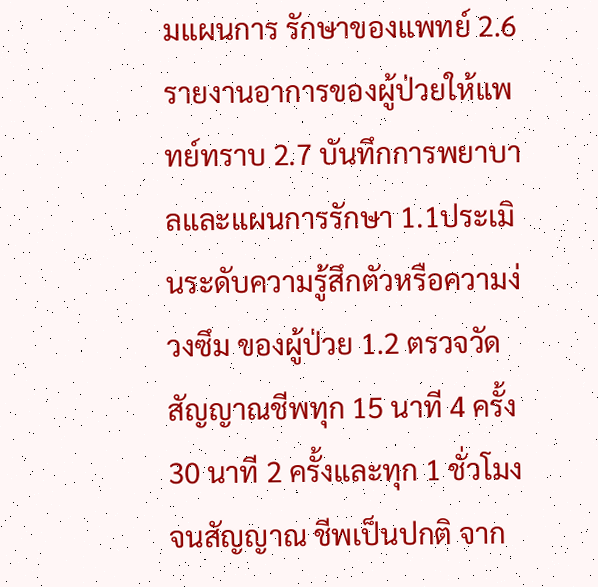มแผนการ รักษาของแพทย์ 2.6 รายงานอาการของผู้ป่วยให้แพทย์ทราบ 2.7 บันทึกการพยาบาลและแผนการรักษา 1.1ประเมินระดับความรู้สึกตัวหรือความง่วงซึม ของผู้ป่วย 1.2 ตรวจวัดสัญญาณชีพทุก 15 นาที 4 ครั้ง 30 นาที 2 ครั้งและทุก 1 ชั่วโมง จนสัญญาณ ชีพเป็นปกติ จาก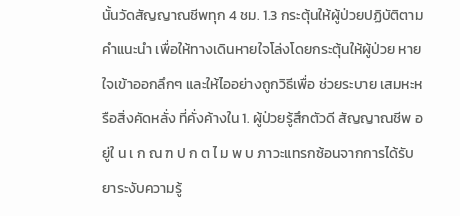นั้นวัดสัญญาณชีพทุก 4 ชม. 1.3 กระตุ้นให้ผู้ป่วยปฏิบัติตามคำแนะนำ เพื่อให้ทางเดินหายใจโล่งโดยกระตุ้นให้ผู้ป่วย หายใจเข้าออกลึกๆ และให้ไออย่างถูกวิธีเพื่อ ช่วยระบาย เสมหะหรือสิ่งคัดหลั่ง ที่คั่งค้างใน 1. ผู้ป่วยรู้สึกตัวดี สัญญาณชีพ อ ยู่ใ น เ ก ณ ฑ ป ก ต ไ ม พ บ ภาวะแทรกซ้อนจากการได้รับ ยาระงับความรู้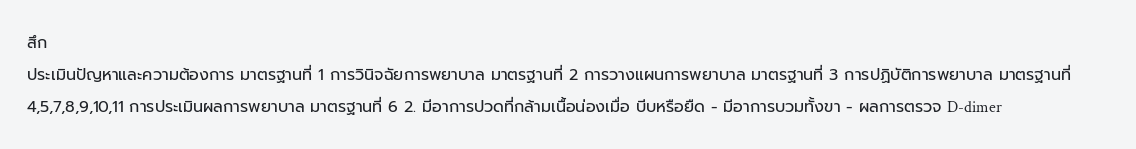สึก
ประเมินปัญหาและความต้องการ มาตรฐานที่ 1 การวินิจฉัยการพยาบาล มาตรฐานที่ 2 การวางแผนการพยาบาล มาตรฐานที่ 3 การปฏิบัติการพยาบาล มาตรฐานที่ 4,5,7,8,9,10,11 การประเมินผลการพยาบาล มาตรฐานที่ 6 2. มีอาการปวดที่กล้ามเนื้อน่องเมื่อ บีบหรือยืด - มีอาการบวมทั้งขา - ผลการตรวจ D-dimer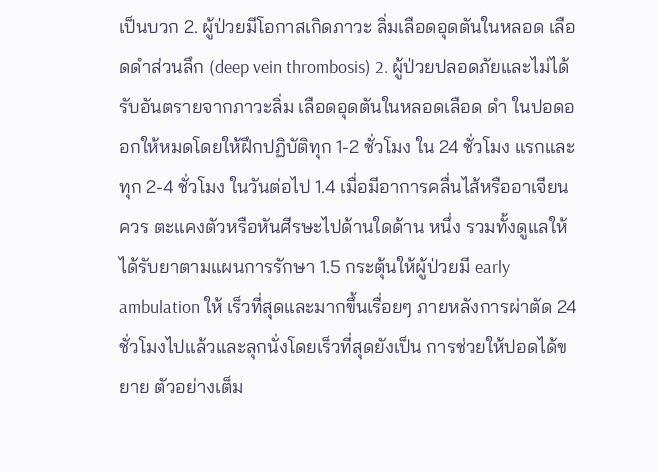เป็นบวก 2. ผู้ป่วยมีโอกาสเกิดภาวะ ลิ่มเลือดอุดตันในหลอด เลือดดำส่วนลึก (deep vein thrombosis) 2. ผู้ป่วยปลอดภัยและไม่ได้ รับอันตรายจากภาวะลิ่ม เลือดอุดตันในหลอดเลือด ดำ ในปอดออกให้หมดโดยให้ฝึกปฏิบัติทุก 1-2 ชั่วโมง ใน 24 ชั่วโมง แรกและทุก 2-4 ชั่วโมง ในวันต่อไป 1.4 เมื่อมีอาการคลื่นไส้หรืออาเจียน ควร ตะแคงตัวหรือหันศีรษะไปด้านใดด้าน หนึ่ง รวมทั้งดูแลให้ได้รับยาตามแผนการรักษา 1.5 กระตุ้นให้ผู้ป่วยมี early ambulation ให้ เร็วที่สุดและมากขึ้นเรื่อยๆ ภายหลังการผ่าตัด 24 ชั่วโมงไปแล้วและลุกนั่งโดยเร็วที่สุดยังเป็น การช่วยให้ปอดได้ขยาย ตัวอย่างเต็ม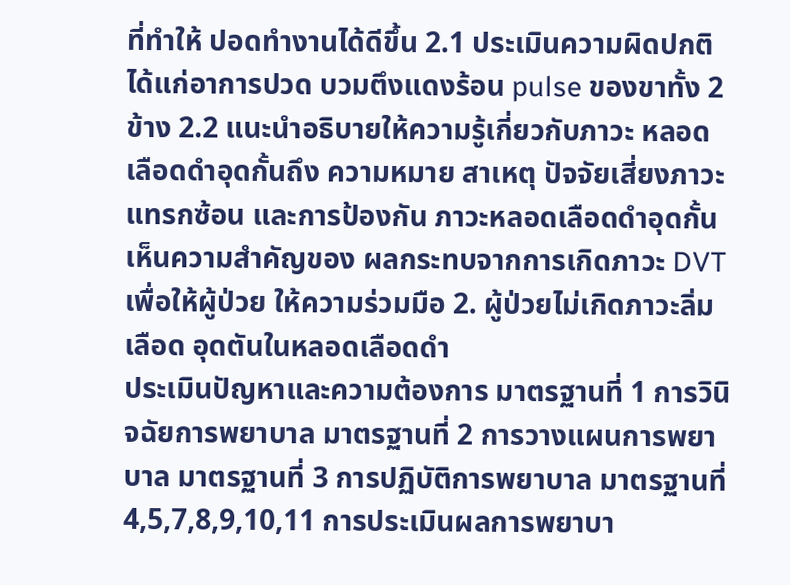ที่ทำให้ ปอดทำงานได้ดีขึ้น 2.1 ประเมินความผิดปกติได้แก่อาการปวด บวมตึงแดงร้อน pulse ของขาทั้ง 2 ข้าง 2.2 แนะนําอธิบายให้ความรู้เกี่ยวกับภาวะ หลอดเลือดดําอุดกั้นถึง ความหมาย สาเหตุ ปัจจัยเสี่ยงภาวะแทรกซ้อน และการป้องกัน ภาวะหลอดเลือดดําอุดกั้น เห็นความสําคัญของ ผลกระทบจากการเกิดภาวะ DVT เพื่อให้ผู้ป่วย ให้ความร่วมมือ 2. ผู้ป่วยไม่เกิดภาวะลิ่มเลือด อุดตันในหลอดเลือดดำ
ประเมินปัญหาและความต้องการ มาตรฐานที่ 1 การวินิจฉัยการพยาบาล มาตรฐานที่ 2 การวางแผนการพยาบาล มาตรฐานที่ 3 การปฏิบัติการพยาบาล มาตรฐานที่ 4,5,7,8,9,10,11 การประเมินผลการพยาบา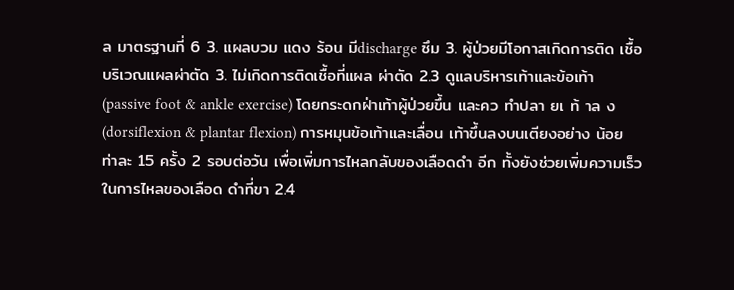ล มาตรฐานที่ 6 3. แผลบวม แดง ร้อน มีdischarge ซึม 3. ผู้ป่วยมีโอกาสเกิดการติด เชื้อบริเวณแผลผ่าตัด 3. ไม่เกิดการติดเชื้อที่แผล ผ่าตัด 2.3 ดูแลบริหารเท้าและข้อเท้า (passive foot & ankle exercise) โดยกระดกฝ่าเท้าผู้ป่วยขึ้น และคว ทำปลา ยเ ท้ าล ง (dorsiflexion & plantar flexion) การหมุนข้อเท้าและเลื่อน เท้าขึ้นลงบนเตียงอย่าง น้อยท่าละ 15 ครั้ง 2 รอบต่อวัน เพื่อเพิ่มการไหลกลับของเลือดดํา อีก ทั้งยังช่วยเพิ่มความเร็วในการไหลของเลือด ดําที่ขา 2.4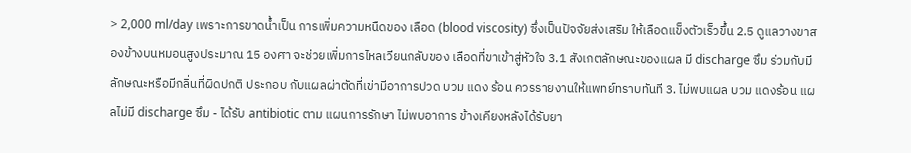> 2,000 ml/day เพราะการขาดน้ำเป็น การเพิ่มความหนืดของ เลือด (blood viscosity) ซึ่งเป็นปัจจัยส่งเสริม ให้เลือดแข็งตัวเร็วขึ้น 2.5 ดูแลวางขาสองข้างบนหมอนสูงประมาณ 15 องศา จะช่วยเพิ่มการไหลเวียนกลับของ เลือดที่ขาเข้าสู่หัวใจ 3.1 สังเกตลักษณะของแผล มี discharge ซึม ร่วมกับมีลักษณะหรือมีกลิ่นที่ผิดปกติ ประกอบ กับแผลผ่าตัดที่เข่ามีอาการปวด บวม แดง ร้อน ควรรายงานให้แพทย์ทราบทันที 3. ไม่พบแผล บวม แดงร้อน แผลไม่มี discharge ซึม - ได้รับ antibiotic ตาม แผนการรักษา ไม่พบอาการ ข้างเคียงหลังได้รับยา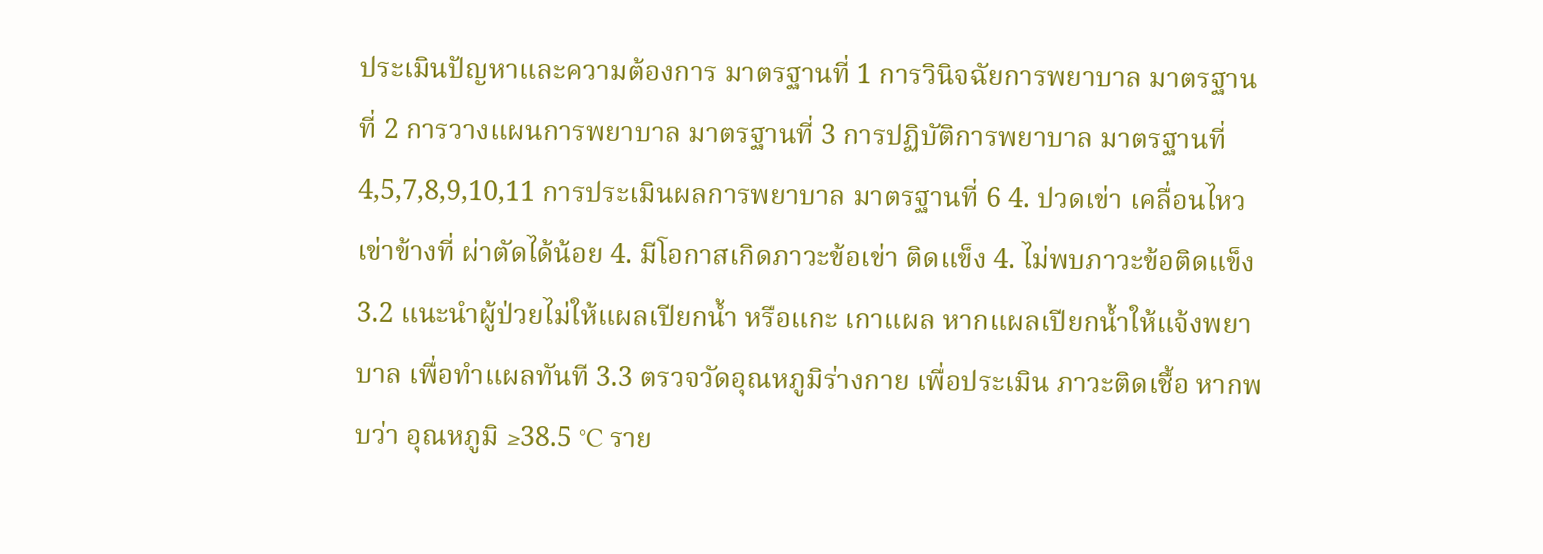ประเมินปัญหาและความต้องการ มาตรฐานที่ 1 การวินิจฉัยการพยาบาล มาตรฐานที่ 2 การวางแผนการพยาบาล มาตรฐานที่ 3 การปฏิบัติการพยาบาล มาตรฐานที่ 4,5,7,8,9,10,11 การประเมินผลการพยาบาล มาตรฐานที่ 6 4. ปวดเข่า เคลื่อนไหวเข่าข้างที่ ผ่าตัดได้น้อย 4. มีโอกาสเกิดภาวะข้อเข่า ติดแข็ง 4. ไม่พบภาวะข้อติดแข็ง 3.2 แนะนำผู้ป่วยไม่ให้แผลเปียกน้ำ หรือแกะ เกาแผล หากแผลเปียกน้ำให้แจ้งพยาบาล เพื่อทำแผลทันที 3.3 ตรวจวัดอุณหภูมิร่างกาย เพื่อประเมิน ภาวะติดเชื้อ หากพบว่า อุณหภูมิ ≥38.5 °C ราย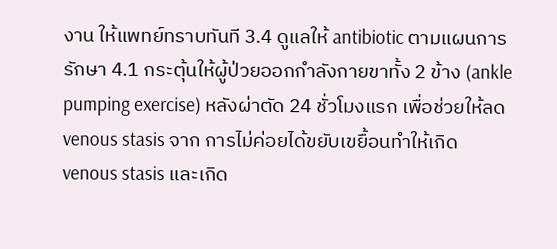งาน ให้แพทย์ทราบทันที 3.4 ดูแลให้ antibiotic ตามแผนการรักษา 4.1 กระตุ้นให้ผู้ป่วยออกกำลังกายขาทั้ง 2 ข้าง (ankle pumping exercise) หลังผ่าตัด 24 ชั่วโมงแรก เพื่อช่วยให้ลด venous stasis จาก การไม่ค่อยได้ขยับเขยื้อนทำให้เกิด venous stasis และเกิด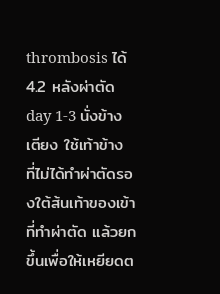thrombosis ได้ 4.2 หลังผ่าตัด day 1-3 นั่งข้างเตียง ใช้เท้าข้าง ที่ไม่ได้ทำผ่าตัดรองใต้ส้นเท้าของเข้าที่ทำผ่าตัด แล้วยกขึ้นเพื่อให้เหยียดต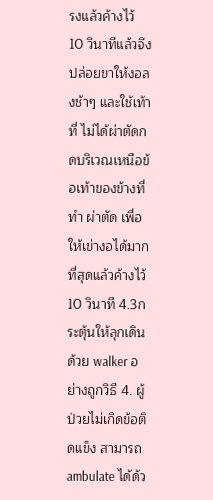รงแล้วค้างไว้ 10 วินาทีแล้วจึงปล่อยขาให้งอลงช้าๆ และใช้เท้าที่ ไม่ได้ผ่าตัดกดบริเวณเหนือข้อเท้าของข้างที่ทำ ผ่าตัด เพื่อให้เข่างอได้มากที่สุดแล้วค้างไว้ 10 วินาที 4.3กระตุ้นให้ลุกเดินด้วย walker อย่างถูกวิธี 4. ผู้ป่วยไม่เกิดข้อติดแข็ง สามารถ ambulate ได้ด้ว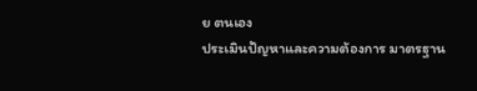ย ตนเอง
ประเมินปัญหาและความต้องการ มาตรฐาน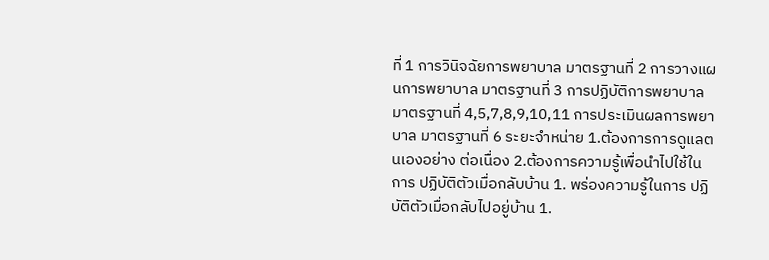ที่ 1 การวินิจฉัยการพยาบาล มาตรฐานที่ 2 การวางแผนการพยาบาล มาตรฐานที่ 3 การปฏิบัติการพยาบาล มาตรฐานที่ 4,5,7,8,9,10,11 การประเมินผลการพยาบาล มาตรฐานที่ 6 ระยะจำหน่าย 1.ต้องการการดูแลตนเองอย่าง ต่อเนื่อง 2.ต้องการความรู้เพื่อนำไปใช้ในการ ปฏิบัติตัวเมื่อกลับบ้าน 1. พร่องความรู้ในการ ปฏิบัติตัวเมื่อกลับไปอยู่บ้าน 1.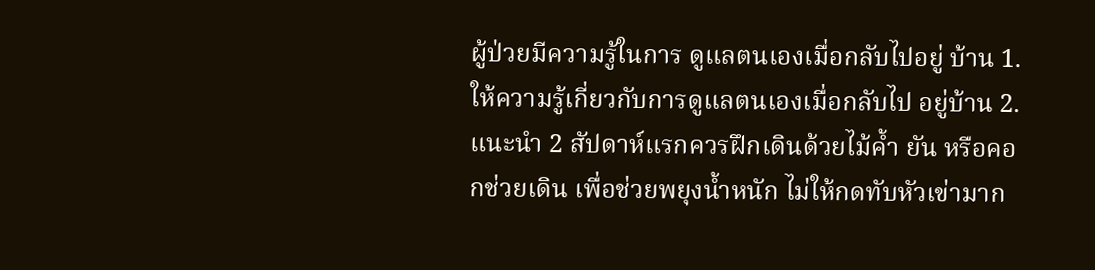ผู้ป่วยมีความรู้ในการ ดูแลตนเองเมื่อกลับไปอยู่ บ้าน 1. ให้ความรู้เกี่ยวกับการดูแลตนเองเมื่อกลับไป อยู่บ้าน 2. แนะนำ 2 สัปดาห์แรกควรฝึกเดินด้วยไม้ค้ำ ยัน หรือคอกช่วยเดิน เพื่อช่วยพยุงน้ำหนัก ไม่ให้กดทับหัวเข่ามาก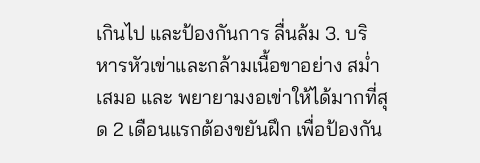เกินไป และป้องกันการ ลื่นล้ม 3. บริหารหัวเข่าและกล้ามเนื้อขาอย่าง สม่ำเสมอ และ พยายามงอเข่าให้ได้มากที่สุด 2 เดือนแรกต้องขยันฝึก เพื่อป้องกัน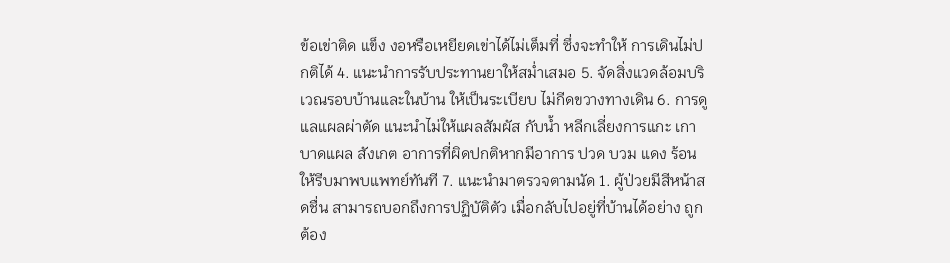ข้อเข่าติด แข็ง งอหรือเหยียดเข่าได้ไม่เต็มที่ ซึ่งจะทำให้ การเดินไม่ปกติได้ 4. แนะนำการรับประทานยาให้สม่ำเสมอ 5. จัดสิ่งแวดล้อมบริเวณรอบบ้านและในบ้าน ให้เป็นระเบียบ ไม่กีดขวางทางเดิน 6. การดูแลแผลผ่าตัด แนะนำไม่ให้แผลสัมผัส กับน้ำ หลีกเลี่ยงการแกะ เกาบาดแผล สังเกต อาการที่ผิดปกติหากมีอาการ ปวด บวม แดง ร้อน ให้รีบมาพบแพทย์ทันที 7. แนะนำมาตรวจตามนัด 1. ผู้ป่วยมีสีหน้าสดชื่น สามารถบอกถึงการปฏิบัติตัว เมื่อกลับไปอยู่ที่บ้านได้อย่าง ถูกต้อง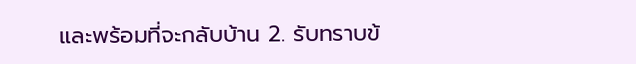และพร้อมที่จะกลับบ้าน 2. รับทราบข้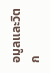อมูลและวิตก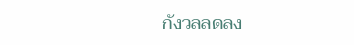กังวลลดลง